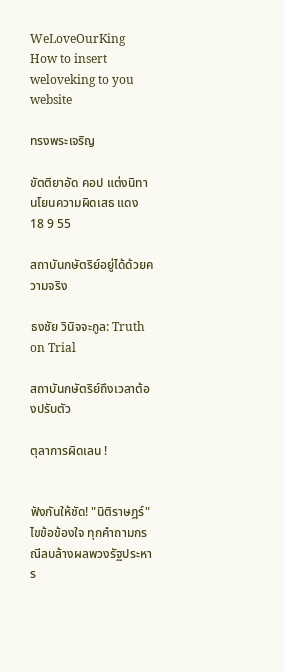WeLoveOurKing
How to insert weloveking to you website

ทรงพระเจริญ

ขัตติยาอัด คอป แต่งนิทานโยนความผิดเสธ แดง 18 9 55

สถาบันกษัตริย์อยู่ได้ด้วยความจริง

ธงชัย วินิจจะกูล: Truth on Trial

สถาบันกษัตริย์ถึงเวลาต้องปรับตัว

ตุลาการผิดเลน !


ฟังกันให้ชัด! "นิติราษฎร์" ไขข้อข้องใจ ทุกคำถามกรณีลบล้างผลพวงรัฐประหาร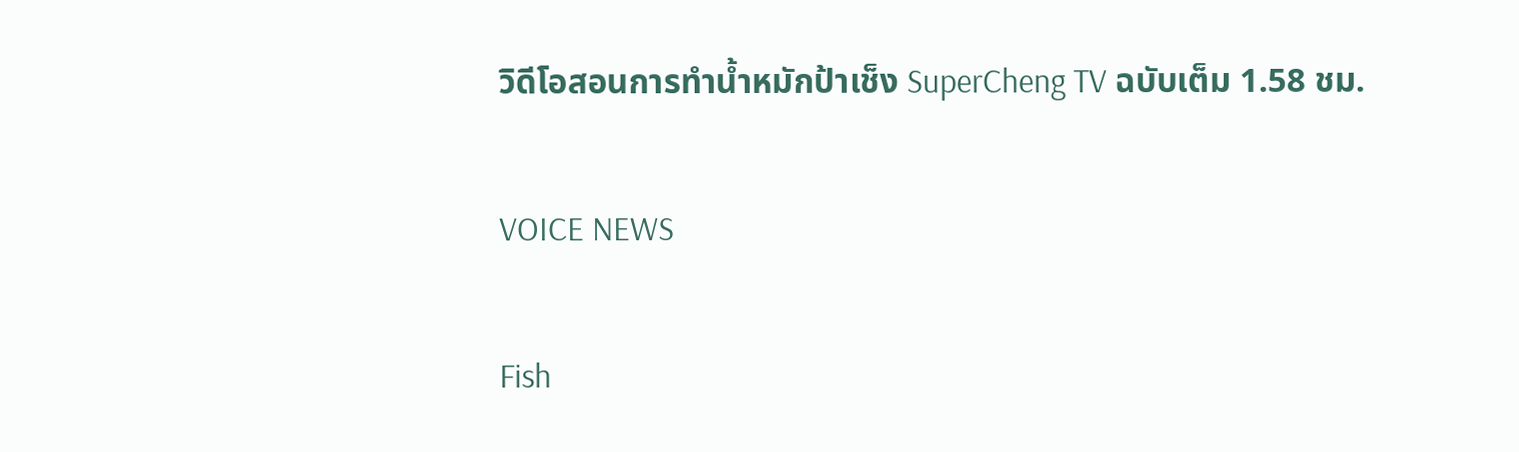วิดีโอสอนการทำน้ำหมักป้าเช็ง SuperCheng TV ฉบับเต็ม 1.58 ชม.

VOICE NEWS

Fish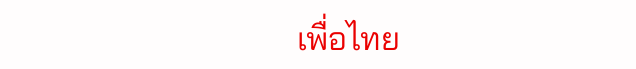เพื่อไทย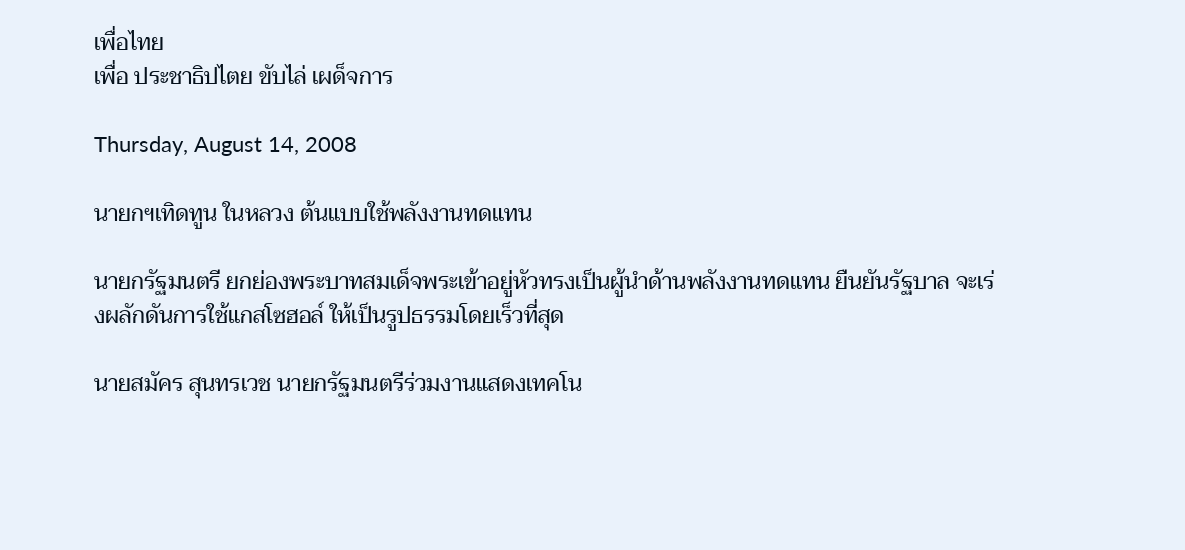เพื่อไทย
เพื่อ ประชาธิปไตย ขับไล่ เผด็จการ

Thursday, August 14, 2008

นายกฯเทิดทูน ในหลวง ต้นแบบใช้พลังงานทดแทน

นายกรัฐมนตรี ยกย่องพระบาทสมเด็จพระเข้าอยู่หัวทรงเป็นผู้นำด้านพลังงานทดแทน ยืนยันรัฐบาล จะเร่งผลักดันการใช้แกสโซฮอล์ ให้เป็นรูปธรรมโดยเร็วที่สุด

นายสมัคร สุนทรเวช นายกรัฐมนตรีร่วมงานแสดงเทคโน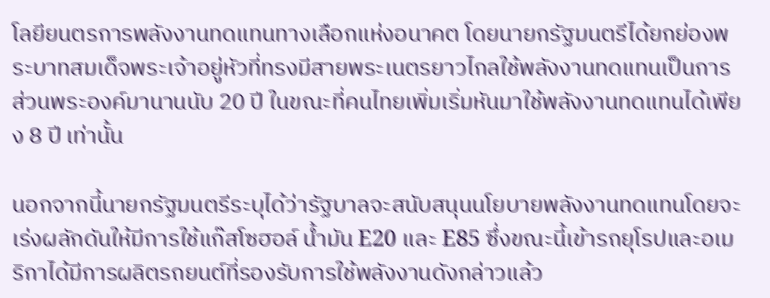โลยียนตรการพลังงานทดแทนทางเลือกแห่งอนาคต โดยนายกรัฐมนตรีได้ยกย่องพระบาทสมเด็จพระเจ้าอยู่หัวที่ทรงมีสายพระเนตรยาวไกลใช้พลังงานทดแทนเป็นการส่วนพระองค์มานานนับ 20 ปี ในขณะที่คนไทยเพิ่มเริ่มหันมาใช้พลังงานทดแทนได้เพียง 8 ปี เท่านั้น

นอกจากนี้นายกรัฐมนตรีระบุได้ว่ารัฐบาลจะสนับสนุนนโยบายพลังงานทดแทนโดยจะเร่งผลักดันให้มีการใช้แก๊สโซฮอล์ น้ำมัน E20 และ E85 ซึ่งขณะนี้เข้ารถยุโรปและอเมริกาได้มีการผลิตรถยนต์ที่รองรับการใช้พลังงานดังกล่าวแล้ว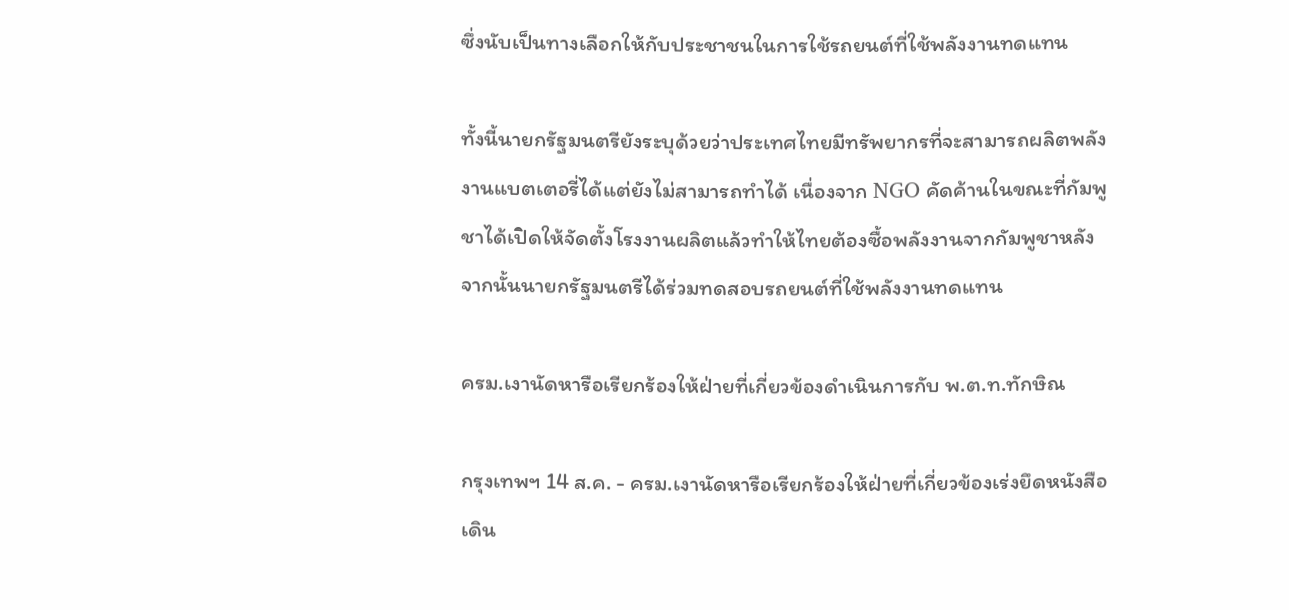ซึ่งนับเป็นทางเลือกให้กับประชาชนในการใช้รถยนต์ที่ใช้พลังงานทดแทน

ทั้งนี้นายกรัฐมนตรียังระบุด้วยว่าประเทศไทยมีทรัพยากรที่จะสามารถผลิตพลังงานแบตเตอรี่ได้แต่ยังไม่สามารถทำได้ เนื่องจาก NGO คัดค้านในขณะที่กัมพูชาได้เปิดให้จัดตั้งโรงงานผลิตแล้วทำให้ไทยต้องซื้อพลังงานจากกัมพูชาหลังจากนั้นนายกรัฐมนตรีได้ร่วมทดสอบรถยนต์ที่ใช้พลังงานทดแทน

ครม.เงานัดหารือเรียกร้องให้ฝ่ายที่เกี่ยวข้องดำเนินการกับ พ.ต.ท.ทักษิณ

กรุงเทพฯ 14 ส.ค. - ครม.เงานัดหารือเรียกร้องให้ฝ่ายที่เกี่ยวข้องเร่งยึดหนังสือเดิน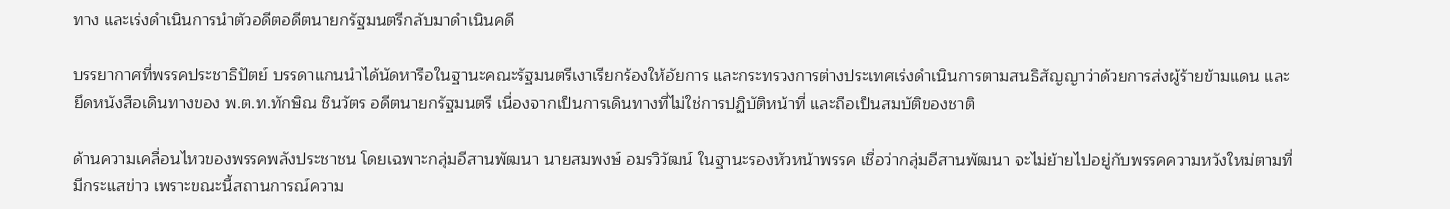ทาง และเร่งดำเนินการนำตัวอดีตอดีตนายกรัฐมนตรีกลับมาดำเนินคดี

บรรยากาศที่พรรคประชาธิปัตย์ บรรดาแกนนำได้นัดหารือในฐานะคณะรัฐมนตรีเงาเรียกร้องให้อัยการ และกระทรวงการต่างประเทศเร่งดำเนินการตามสนธิสัญญาว่าด้วยการส่งผู้ร้ายข้ามแดน และยึดหนังสือเดินทางของ พ.ต.ท.ทักษิณ ชินวัตร อดีตนายกรัฐมนตรี เนื่องจากเป็นการเดินทางที่ไม่ใช่การปฏิบัติหน้าที่ และถือเป็นสมบัติของชาติ

ด้านความเคลื่อนไหวของพรรคพลังประชาชน โดยเฉพาะกลุ่มอีสานพัฒนา นายสมพงษ์ อมรวิวัฒน์ ในฐานะรองหัวหน้าพรรค เชื่อว่ากลุ่มอีสานพัฒนา จะไม่ย้ายไปอยู่กับพรรคความหวังใหม่ตามที่มีกระแสข่าว เพราะขณะนี้สถานการณ์ความ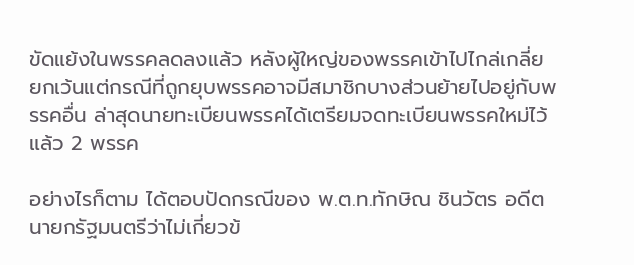ขัดแย้งในพรรคลดลงแล้ว หลังผู้ใหญ่ของพรรคเข้าไปไกล่เกลี่ย ยกเว้นแต่กรณีที่ถูกยุบพรรคอาจมีสมาชิกบางส่วนย้ายไปอยู่กับพรรคอื่น ล่าสุดนายทะเบียนพรรคได้เตรียมจดทะเบียนพรรคใหม่ไว้แล้ว 2 พรรค

อย่างไรก็ตาม ได้ตอบปัดกรณีของ พ.ต.ท.ทักษิณ ชินวัตร อดีตนายกรัฐมนตรีว่าไม่เกี่ยวข้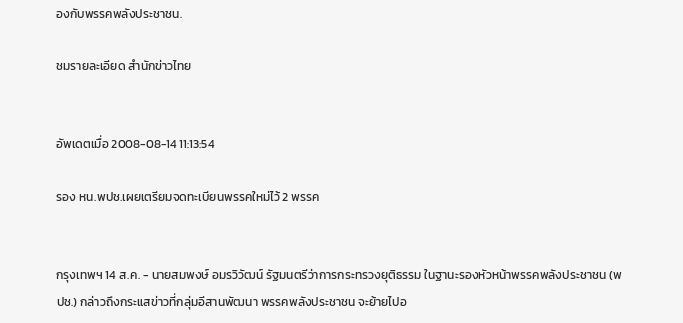องกับพรรคพลังประชาชน.

ชมรายละเอียด สำนักข่าวไทย


อัพเดตเมื่อ 2008-08-14 11:13:54

รอง หน.พปช.เผยเตรียมจดทะเบียนพรรคใหม่ไว้ 2 พรรค


กรุงเทพฯ 14 ส.ค. - นายสมพงษ์ อมรวิวัฒน์ รัฐมนตรีว่าการกระทรวงยุติธรรม ในฐานะรองหัวหน้าพรรคพลังประชาชน (พปช.) กล่าวถึงกระแสข่าวที่กลุ่มอีสานพัฒนา พรรคพลังประชาชน จะย้ายไปอ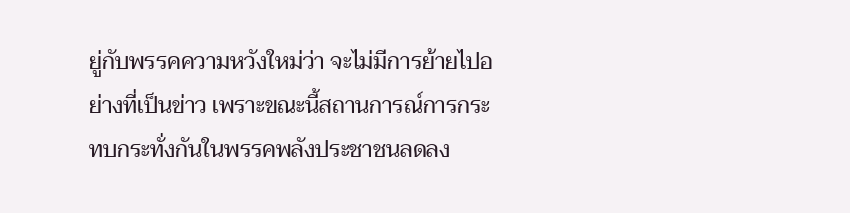ยู่กับพรรคความหวังใหม่ว่า จะไม่มีการย้ายไปอย่างที่เป็นข่าว เพราะขณะนี้สถานการณ์การกระทบกระทั่งกันในพรรคพลังประชาชนลดลง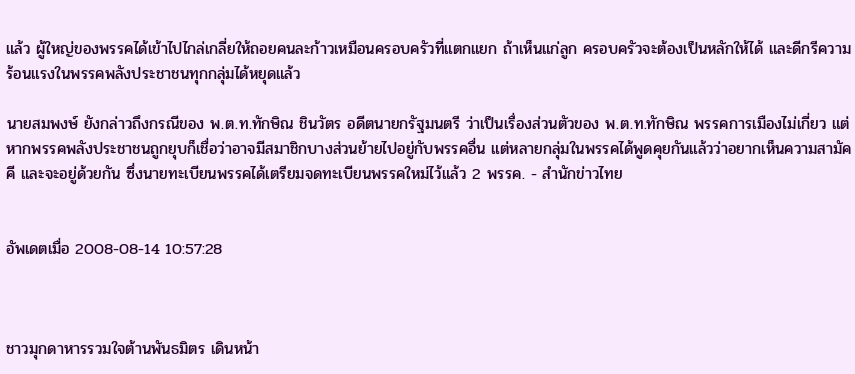แล้ว ผู้ใหญ่ของพรรคได้เข้าไปไกล่เกลี่ยให้ถอยคนละก้าวเหมือนครอบครัวที่แตกแยก ถ้าเห็นแก่ลูก ครอบครัวจะต้องเป็นหลักให้ได้ และดีกรีความร้อนแรงในพรรคพลังประชาชนทุกกลุ่มได้หยุดแล้ว

นายสมพงษ์ ยังกล่าวถึงกรณีของ พ.ต.ท.ทักษิณ ชินวัตร อดีตนายกรัฐมนตรี ว่าเป็นเรื่องส่วนตัวของ พ.ต.ท.ทักษิณ พรรคการเมืองไม่เกี่ยว แต่หากพรรคพลังประชาชนถูกยุบก็เชื่อว่าอาจมีสมาชิกบางส่วนย้ายไปอยู่กับพรรคอื่น แต่หลายกลุ่มในพรรคได้พูดคุยกันแล้วว่าอยากเห็นความสามัคคี และจะอยู่ด้วยกัน ซึ่งนายทะเบียนพรรคได้เตรียมจดทะเบียนพรรคใหม่ไว้แล้ว 2 พรรค. - สำนักข่าวไทย


อัพเดตเมื่อ 2008-08-14 10:57:28



ชาวมุกดาหารรวมใจต้านพันธมิตร เดินหน้า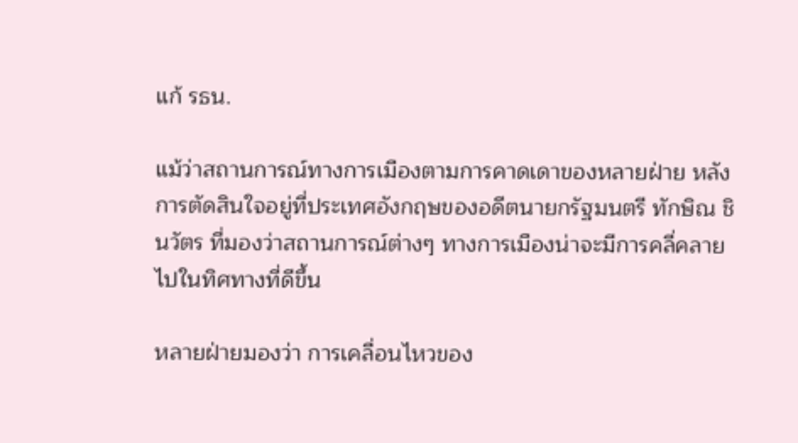แก้ รธน.

แม้ว่าสถานการณ์ทางการเมืองตามการคาดเดาของหลายฝ่าย หลังการตัดสินใจอยู่ที่ประเทศอังกฤษของอดีตนายกรัฐมนตรี ทักษิณ ชินวัตร ที่มองว่าสถานการณ์ต่างๆ ทางการเมืองน่าจะมีการคลี่คลายไปในทิศทางที่ดีขึ้น

หลายฝ่ายมองว่า การเคลื่อนไหวของ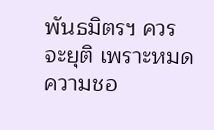พันธมิตรฯ ควรจะยุติ เพราะหมดความชอ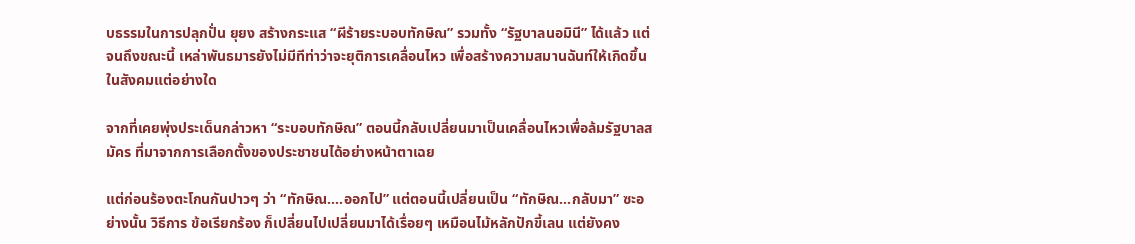บธรรมในการปลุกปั่น ยุยง สร้างกระแส “ผีร้ายระบอบทักษิณ” รวมทั้ง “รัฐบาลนอมินี” ได้แล้ว แต่จนถึงขณะนี้ เหล่าพันธมารยังไม่มีทีท่าว่าจะยุติการเคลื่อนไหว เพื่อสร้างความสมานฉันท์ให้เกิดขึ้นในสังคมแต่อย่างใด

จากที่เคยพุ่งประเด็นกล่าวหา “ระบอบทักษิณ” ตอนนี้กลับเปลี่ยนมาเป็นเคลื่อนไหวเพื่อล้มรัฐบาลสมัคร ที่มาจากการเลือกตั้งของประชาชนได้อย่างหน้าตาเฉย

แต่ก่อนร้องตะโกนกันปาวๆ ว่า “ทักษิณ....ออกไป” แต่ตอนนี้เปลี่ยนเป็น “ทักษิณ...กลับมา” ซะอย่างนั้น วิธีการ ข้อเรียกร้อง ก็เปลี่ยนไปเปลี่ยนมาได้เรื่อยๆ เหมือนไม้หลักปักขี้เลน แต่ยังคง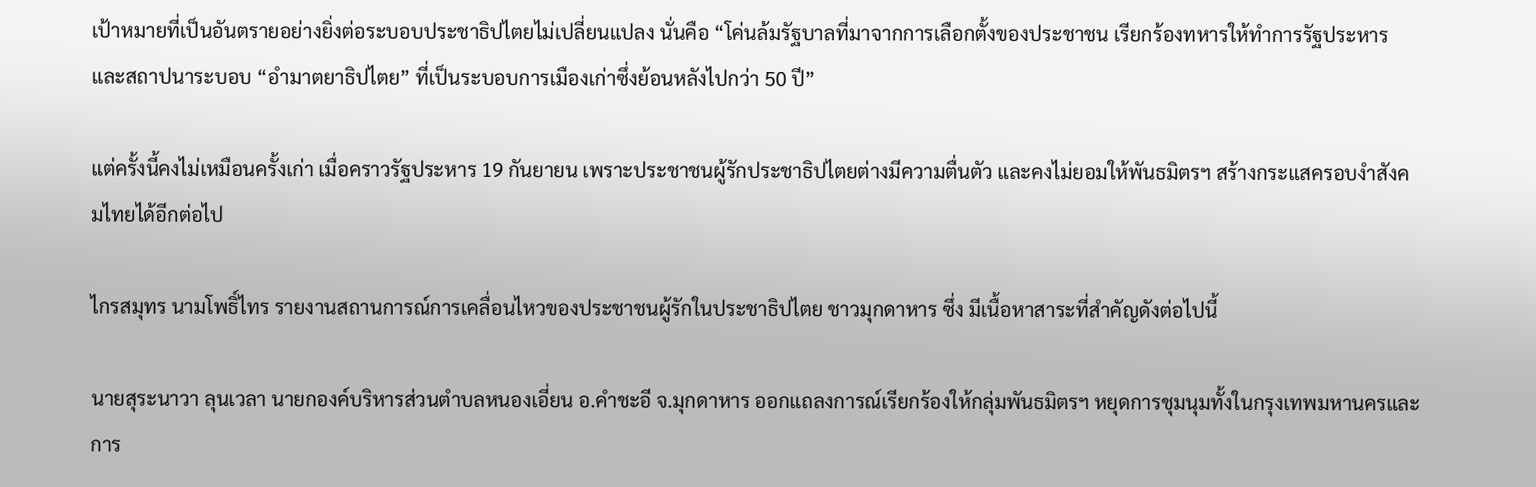เป้าหมายที่เป็นอันตรายอย่างยิ่งต่อระบอบประชาธิปไตยไม่เปลี่ยนแปลง นั่นคือ “โค่นล้มรัฐบาลที่มาจากการเลือกตั้งของประชาชน เรียกร้องทหารให้ทำการรัฐประหาร และสถาปนาระบอบ “อำมาตยาธิปไตย” ที่เป็นระบอบการเมืองเก่าซึ่งย้อนหลังไปกว่า 50 ปี”

แต่ครั้งนี้คงไม่เหมือนครั้งเก่า เมื่อคราวรัฐประหาร 19 กันยายน เพราะประชาชนผู้รักประชาธิปไตยต่างมีความตื่นตัว และคงไม่ยอมให้พันธมิตรฯ สร้างกระแสครอบงำสังคมไทยได้อีกต่อไป

ไกรสมุทร นามโพธิ์ไทร รายงานสถานการณ์การเคลื่อนไหวของประชาชนผู้รักในประชาธิปไตย ชาวมุกดาหาร ซึ่ง มีเนื้อหาสาระที่สำคัญดังต่อไปนี้

นายสุระนาวา ลุนเวลา นายกองค์บริหารส่วนตำบลหนองเอี่ยน อ.คำชะอี จ.มุกดาหาร ออกแถลงการณ์เรียกร้องให้กลุ่มพันธมิตรฯ หยุดการชุมนุมทั้งในกรุงเทพมหานครและการ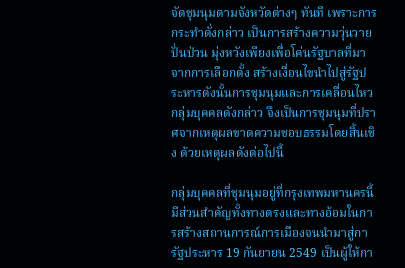จัดชุมนุมตามจังหวัดต่างๆ ทันที เพราะการกระทำดั่งกล่าว เป็นการสร้างความวุ่นวายปั่นป่วน มุ่งหวังเพียงเพื่อโค่นรัฐบาลที่มาจากการเลือกตั้ง สร้างเงื่อนไขนำไปสู่รัฐประหารดังนั้นการชุมนุมและการเคลื่อนไหวกลุ่มบุคคลดังกล่าว จึงเป็นการชุมนุมที่ปราศจากเหตุผลขาดความชอบธรรมโดยสิ้นเชิง ด้วยเหตุผลดังต่อไปนี้

กลุ่มบุคคลที่ชุมนุมอยู่ที่กรุงเทพมหานครนี้ มีส่วนสำคัญทั้งทางตรงและทางอ้อมในการสร้างสถานการณ์การเมืองจนนำมาสู่การัฐประหาร 19 กันยายน 2549 เป็นผู้ให้กา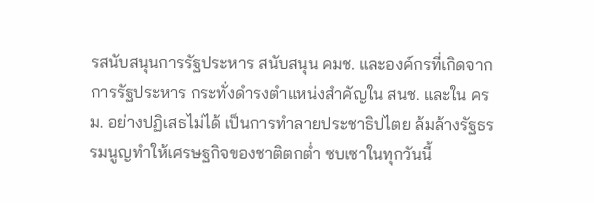รสนับสนุนการรัฐประหาร สนับสนุน คมช. และองค์กรที่เกิดจากการรัฐประหาร กระทั่งดำรงตำแหน่งสำคัญใน สนช. และใน ครม. อย่างปฏิเสธไม่ได้ เป็นการทำลายประชาธิปไตย ล้มล้างรัฐธรรมนูญทำให้เศรษฐกิจของชาติตกต่ำ ซบเซาในทุกวันนี้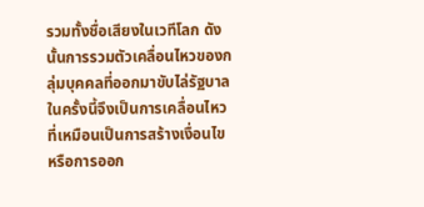รวมทั้งชื่อเสียงในเวทีโลก ดังนั้นการรวมตัวเคลื่อนไหวของกลุ่มบุคคลที่ออกมาขับไล่รัฐบาลในครั้งนี้จึงเป็นการเคลื่อนไหวที่เหมือนเป็นการสร้างเงื่อนไข หรือการออก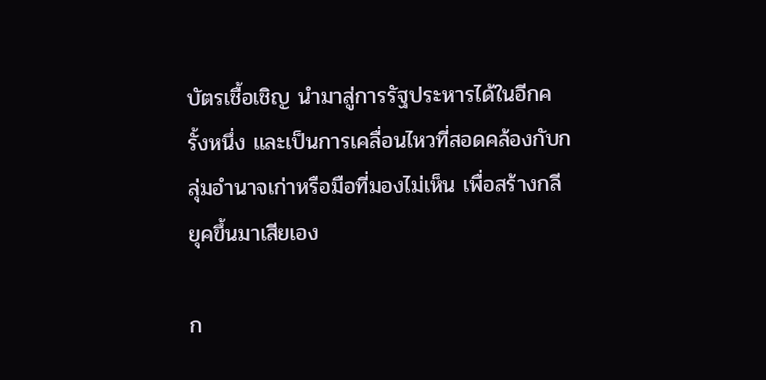บัตรเชื้อเชิญ นำมาสู่การรัฐประหารได้ในอีกครั้งหนึ่ง และเป็นการเคลื่อนไหวที่สอดคล้องกับกลุ่มอำนาจเก่าหรือมือที่มองไม่เห็น เพื่อสร้างกลียุคขึ้นมาเสียเอง

ก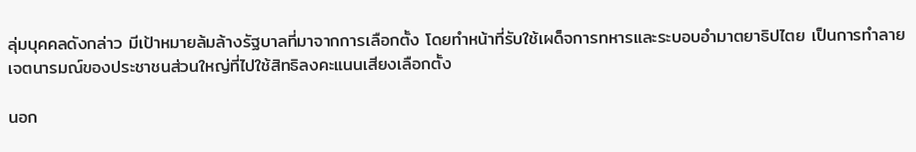ลุ่มบุคคลดังกล่าว มีเป้าหมายล้มล้างรัฐบาลที่มาจากการเลือกตั้ง โดยทำหน้าที่รับใช้เผด็จการทหารและระบอบอำมาตยาธิปไตย เป็นการทำลายเจตนารมณ์ของประชาชนส่วนใหญ่ที่ไปใช้สิทธิลงคะแนนเสียงเลือกตั้ง

นอก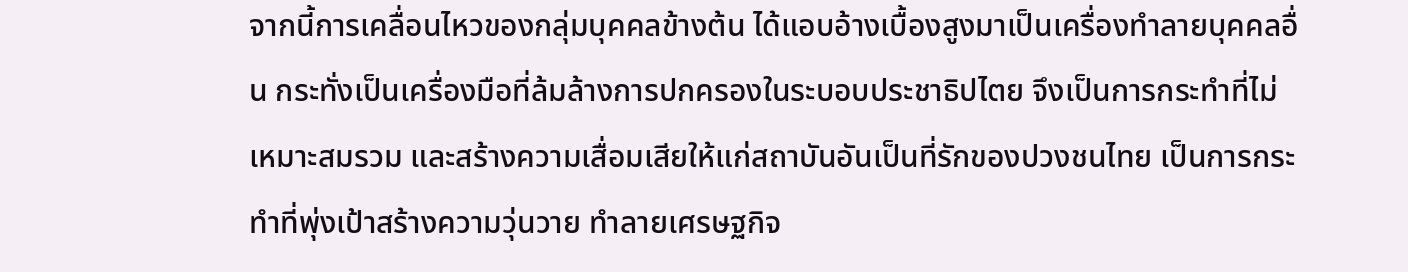จากนี้การเคลื่อนไหวของกลุ่มบุคคลข้างต้น ได้แอบอ้างเบื้องสูงมาเป็นเครื่องทำลายบุคคลอื่น กระทั่งเป็นเครื่องมือที่ล้มล้างการปกครองในระบอบประชาธิปไตย จึงเป็นการกระทำที่ไม่เหมาะสมรวม และสร้างความเสื่อมเสียให้แก่สถาบันอันเป็นที่รักของปวงชนไทย เป็นการกระทำที่พุ่งเป้าสร้างความวุ่นวาย ทำลายเศรษฐกิจ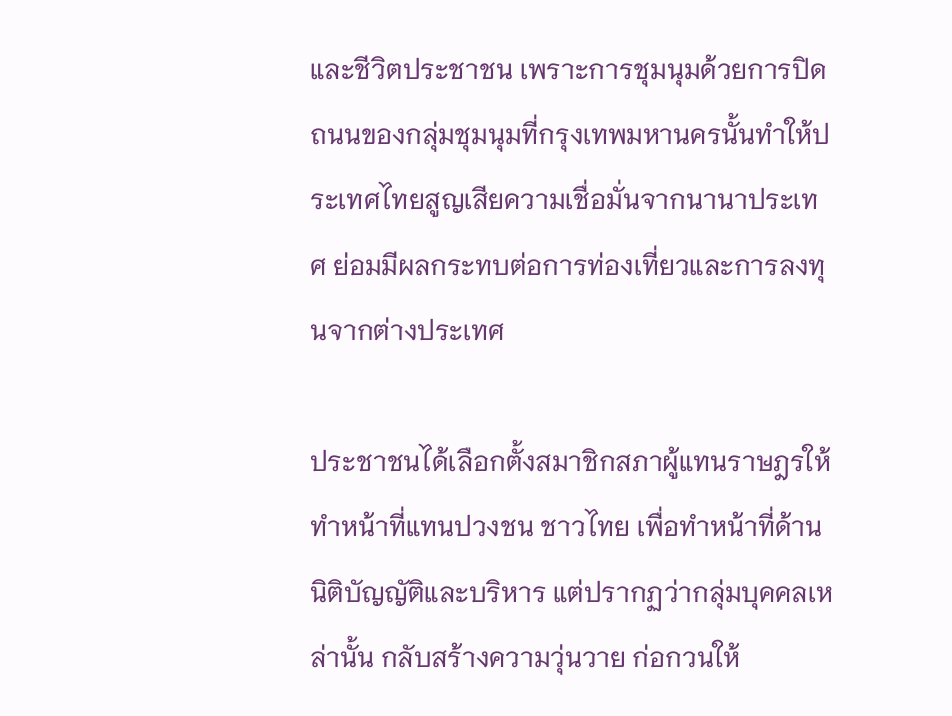และชีวิตประชาชน เพราะการชุมนุมด้วยการปิดถนนของกลุ่มชุมนุมที่กรุงเทพมหานครนั้นทำให้ประเทศไทยสูญเสียความเชื่อมั่นจากนานาประเทศ ย่อมมีผลกระทบต่อการท่องเที่ยวและการลงทุนจากต่างประเทศ

ประชาชนได้เลือกตั้งสมาชิกสภาผู้แทนราษฎรให้ทำหน้าที่แทนปวงชน ชาวไทย เพื่อทำหน้าที่ด้านนิติบัญญัติและบริหาร แต่ปรากฏว่ากลุ่มบุคคลเหล่านั้น กลับสร้างความวุ่นวาย ก่อกวนให้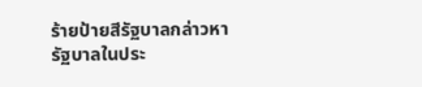ร้ายป้ายสีรัฐบาลกล่าวหา รัฐบาลในประ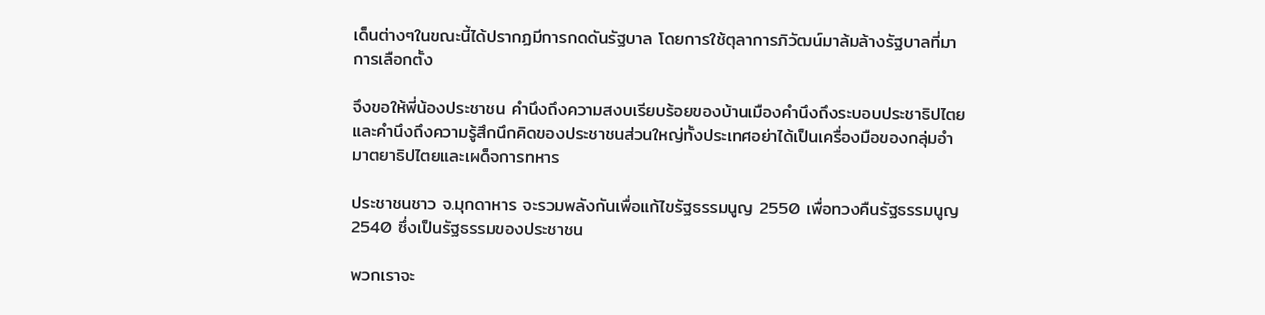เด็นต่างๆในขณะนี้ได้ปรากฏมีการกดดันรัฐบาล โดยการใช้ตุลาการภิวัฒน์มาล้มล้างรัฐบาลที่มาการเลือกตั้ง

จึงขอให้พี่น้องประชาชน คำนึงถึงความสงบเรียบร้อยของบ้านเมืองคำนึงถึงระบอบประชาธิปไตยและคำนึงถึงความรู้สึกนึกคิดของประชาชนส่วนใหญ่ทั้งประเทศอย่าได้เป็นเครื่องมือของกลุ่มอำมาตยาธิปไตยและเผด็จการทหาร

ประชาชนชาว จ.มุกดาหาร จะรวมพลังกันเพื่อแก้ไขรัฐธรรมนูญ 2550 เพื่อทวงคืนรัฐธรรมนูญ 2540 ซึ่งเป็นรัฐธรรมของประชาชน

พวกเราจะ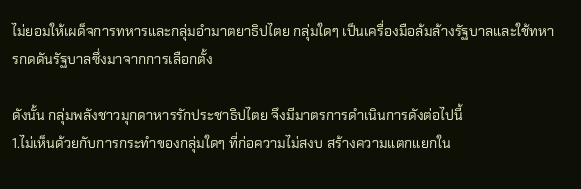ไม่ยอมให้เผด็จการทหารและกลุ่มอำมาตยาธิปไตย กลุ่มใดๆ เป็นเครื่องมือล้มล้างรัฐบาลและใช้ทหารกดดันรัฐบาลซึ่งมาจากการเลือกตั้ง

ดังนั้น กลุ่มพลังชาวมุกดาหารรักประชาธิปไตย จึงมีมาตรการดำเนินการดังต่อไปนี้
1.ไม่เห็นด้วยกับการกระทำของกลุ่มใดๆ ที่ก่อความไม่สงบ สร้างความแตกแยกใน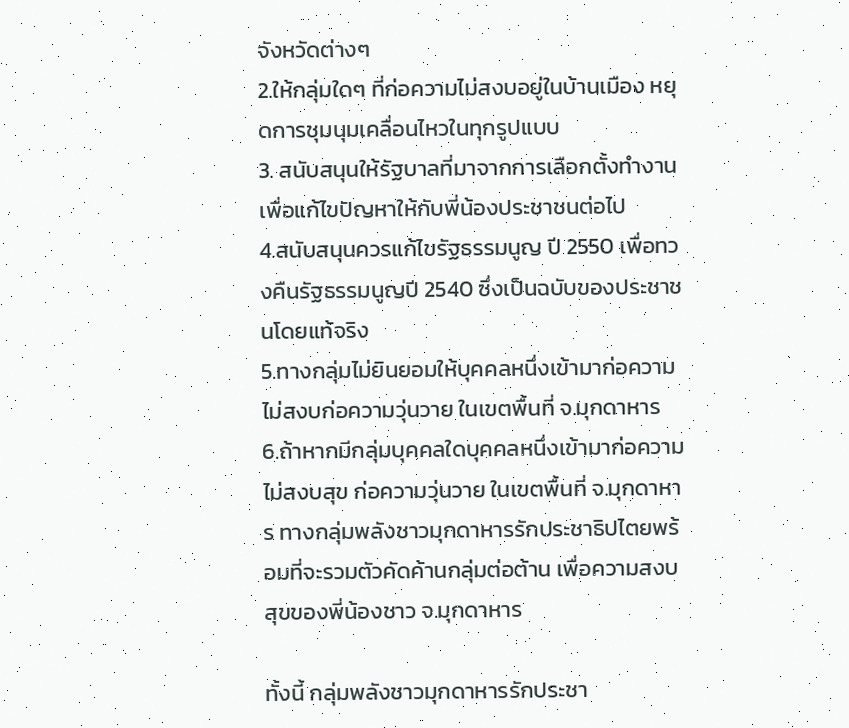จังหวัดต่างๆ
2.ให้กลุ่มใดๆ ที่ก่อความไม่สงบอยู่ในบ้านเมือง หยุดการชุมนุมเคลื่อนไหวในทุกรูปแบบ
3. สนับสนุนให้รัฐบาลที่มาจากการเลือกตั้งทำงานเพื่อแก้ไขปัญหาให้กับพี่น้องประชาชนต่อไป
4.สนับสนุนควรแก้ไขรัฐธรรมนูญ ปี 2550 เพื่อทวงคืนรัฐธรรมนูญปี 2540 ซึ่งเป็นฉบับของประชาชนโดยแท้จริง
5.ทางกลุ่มไม่ยินยอมให้บุคคลหนึ่งเข้ามาก่อความไม่สงบก่อความวุ่นวาย ในเขตพื้นที่ จ.มุกดาหาร
6.ถ้าหากมีกลุ่มบุคคลใดบุคคลหนึ่งเข้ามาก่อความไม่สงบสุข ก่อความวุ่นวาย ในเขตพื้นที่ จ.มุกดาหาร ทางกลุ่มพลังชาวมุกดาหารรักประชาธิปไตยพร้อมที่จะรวมตัวคัดค้านกลุ่มต่อต้าน เพื่อความสงบสุขของพี่น้องชาว จ.มุกดาหาร

ทั้งนี้ กลุ่มพลังชาวมุกดาหารรักประชา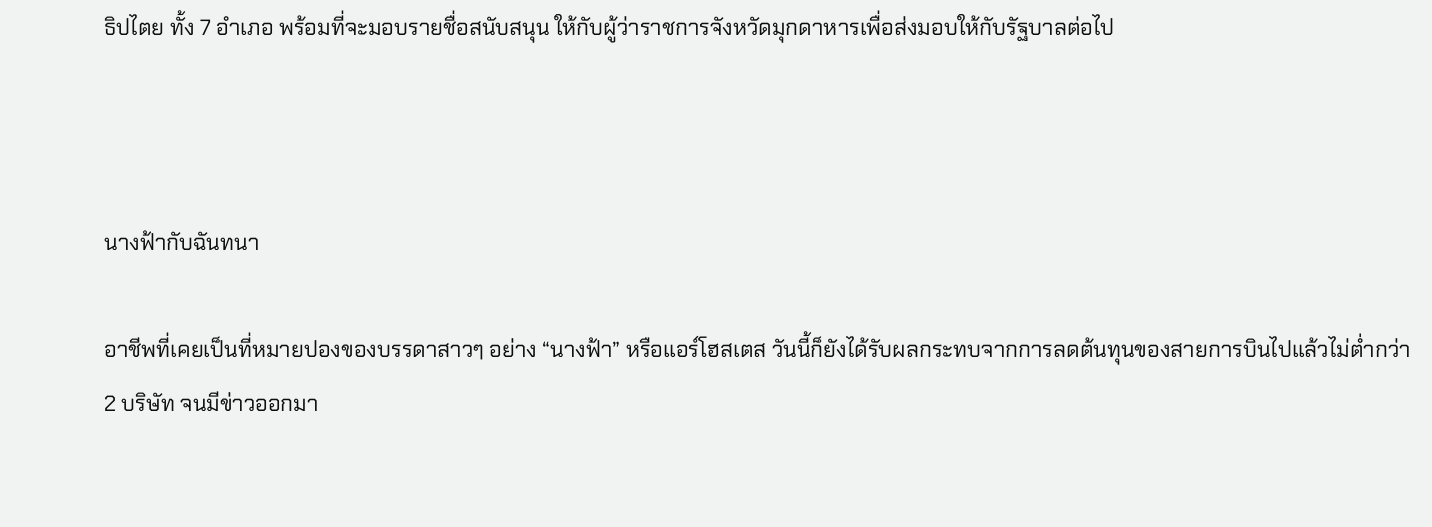ธิปไตย ทั้ง 7 อำเภอ พร้อมที่จะมอบรายชื่อสนับสนุน ให้กับผู้ว่าราชการจังหวัดมุกดาหารเพื่อส่งมอบให้กับรัฐบาลต่อไป



นางฟ้ากับฉันทนา

อาชีพที่เคยเป็นที่หมายปองของบรรดาสาวๆ อย่าง “นางฟ้า” หรือแอร์โฮสเตส วันนี้ก็ยังได้รับผลกระทบจากการลดต้นทุนของสายการบินไปแล้วไม่ต่ำกว่า 2 บริษัท จนมีข่าวออกมา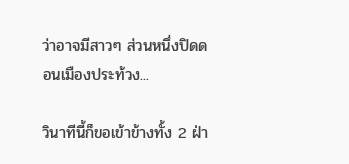ว่าอาจมีสาวๆ ส่วนหนึ่งปิดดอนเมืองประท้วง...

วินาทีนี้ก็ขอเข้าข้างทั้ง 2 ฝ่า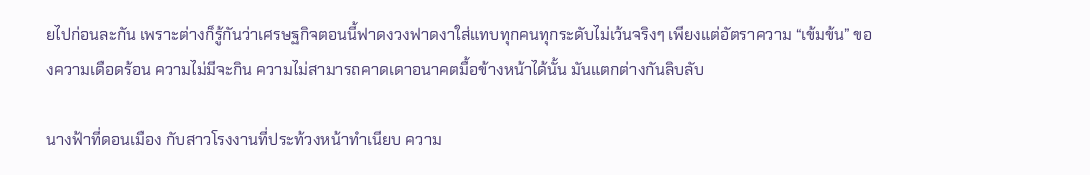ยไปก่อนละกัน เพราะต่างก็รู้กันว่าเศรษฐกิจตอนนี้ฟาดงวงฟาดงาใส่แทบทุกคนทุกระดับไม่เว้นจริงๆ เพียงแต่อัตราความ “เข้มข้น” ของความเดือดร้อน ความไม่มีจะกิน ความไม่สามารถคาดเดาอนาคตมื้อข้างหน้าได้นั้น มันแตกต่างกันลิบลับ

นางฟ้าที่ดอนเมือง กับสาวโรงงานที่ประท้วงหน้าทำเนียบ ความ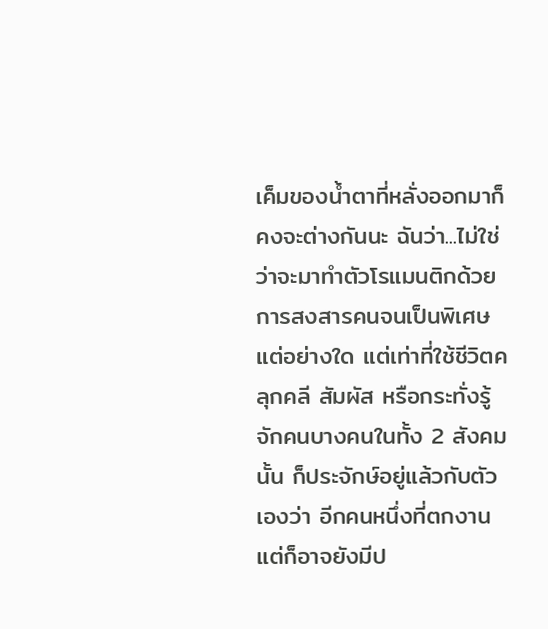เค็มของน้ำตาที่หลั่งออกมาก็คงจะต่างกันนะ ฉันว่า...ไม่ใช่ว่าจะมาทำตัวโรแมนติกด้วยการสงสารคนจนเป็นพิเศษแต่อย่างใด แต่เท่าที่ใช้ชีวิตคลุกคลี สัมผัส หรือกระทั่งรู้จักคนบางคนในทั้ง 2 สังคมนั้น ก็ประจักษ์อยู่แล้วกับตัวเองว่า อีกคนหนึ่งที่ตกงานแต่ก็อาจยังมีป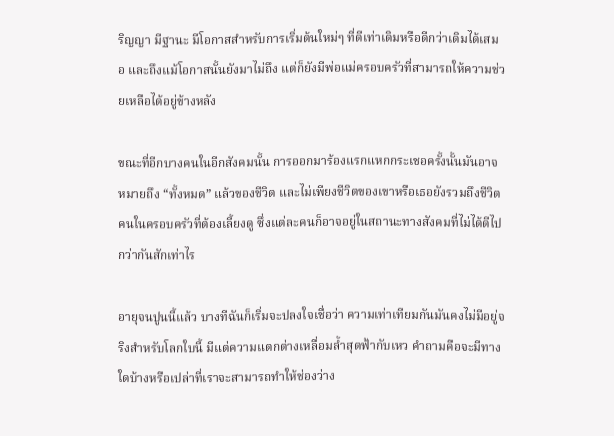ริญญา มีฐานะ มีโอกาสสำหรับการเริ่มต้นใหม่ๆ ที่ดีเท่าเดิมหรือดีกว่าเดิมได้เสมอ และถึงแม้โอกาสนั้นยังมาไม่ถึง แต่ก็ยังมีพ่อแม่ครอบครัวที่สามารถให้ความช่วยเหลือได้อยู่ข้างหลัง

ขณะที่อีกบางคนในอีกสังคมนั้น การออกมาร้องแรกแหกกระเชอครั้งนั้นมันอาจหมายถึง “ทั้งหมด” แล้วของชีวิต และไม่เพียงชีวิตของเขาหรือเธอยังรวมถึงชีวิตคนในครอบครัวที่ต้องเลี้ยงดู ซึ่งแต่ละคนก็อาจอยู่ในสถานะทางสังคมที่ไม่ได้ดีไปกว่ากันสักเท่าไร

อายุจนปูนนี้แล้ว บางทีฉันก็เริ่มจะปลงใจเชื่อว่า ความเท่าเทียมกันมันคงไม่มีอยู่จริงสำหรับโลกใบนี้ มีแต่ความแตกต่างเหลื่อมล้ำสุดฟ้ากับเหว คำถามคือจะมีทางใดบ้างหรือเปล่าที่เราจะสามารถทำให้ช่องว่าง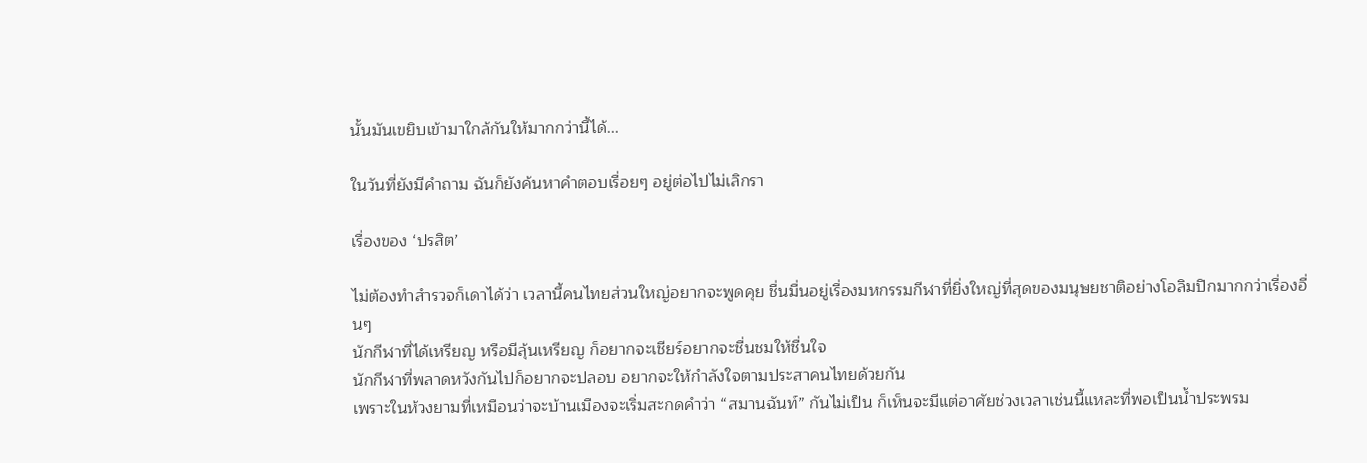นั้นมันเขยิบเข้ามาใกล้กันให้มากกว่านี้ได้...

ในวันที่ยังมีคำถาม ฉันก็ยังค้นหาคำตอบเรื่อยๆ อยู่ต่อไปไม่เลิกรา

เรื่องของ ‘ปรสิต’

ไม่ต้องทำสำรวจก็เดาได้ว่า เวลานี้คนไทยส่วนใหญ่อยากจะพูดคุย ชื่นมื่นอยู่เรื่องมหกรรมกีฬาที่ยิ่งใหญ่ที่สุดของมนุษยชาติอย่างโอลิมปิกมากกว่าเรื่องอื่นๆ
นักกีฬาที่ได้เหรียญ หรือมีลุ้นเหรียญ ก็อยากจะเชียร์อยากจะชื่นชมให้ชื่นใจ
นักกีฬาที่พลาดหวังกันไปก็อยากจะปลอบ อยากจะให้กำลังใจตามประสาคนไทยด้วยกัน
เพราะในห้วงยามที่เหมือนว่าจะบ้านเมืองจะเริ่มสะกดคำว่า “สมานฉันท์” กันไม่เป็น ก็เห็นจะมีแต่อาศัยช่วงเวลาเช่นนี้แหละที่พอเป็นน้ำประพรม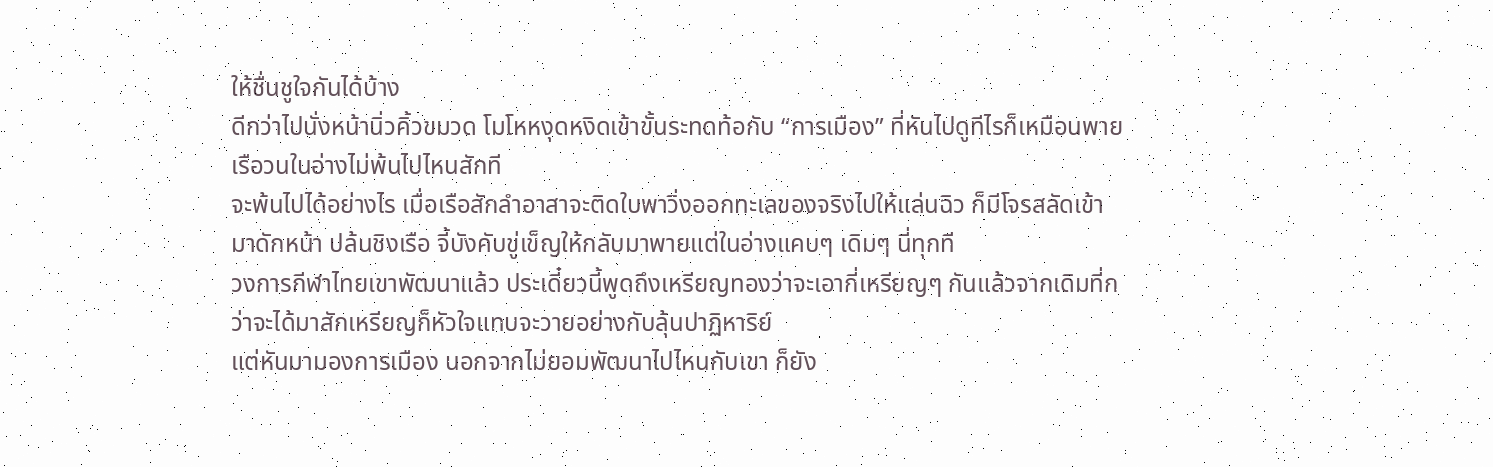ให้ชื่นชูใจกันได้บ้าง
ดีกว่าไปนั่งหน้านิ่วคิ้วขมวด โมโหหงุดหงิดเข้าขั้นระทดท้อกับ “การเมือง” ที่หันไปดูทีไรก็เหมือนพายเรือวนในอ่างไม่พ้นไปไหนสักที
จะพ้นไปได้อย่างไร เมื่อเรือสักลำอาสาจะติดใบพาวิ่งออกทะเลของจริงไปให้แล่นฉิว ก็มีโจรสลัดเข้ามาดักหน้า ปล้นชิงเรือ จี้บังคับขู่เข็ญให้กลับมาพายแต่ในอ่างแคบๆ เดิมๆ นี่ทุกที
วงการกีฬาไทยเขาพัฒนาแล้ว ประเดี๋ยวนี้พูดถึงเหรียญทองว่าจะเอากี่เหรียญๆ กันแล้วจากเดิมที่กว่าจะได้มาสักเหรียญก็หัวใจแทบจะวายอย่างกับลุ้นปาฏิหาริย์
แต่หันมามองการเมือง นอกจากไม่ยอมพัฒนาไปไหนกับเขา ก็ยัง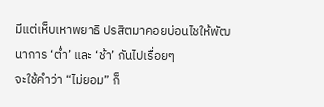มีแต่เห็บเหาพยาธิ ปรสิตมาคอยบ่อนไชให้พัฒนาการ ‘ต่ำ’ และ ‘ช้า’ กันไปเรื่อยๆ
จะใช้คำว่า “ไม่ยอม” ก็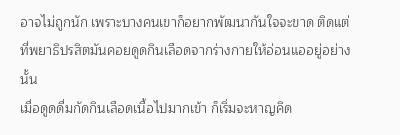อาจไม่ถูกนัก เพราะบางคนเขาก็อยากพัฒนากันใจจะขาด ติดแต่ที่พยาธิปรสิตมันคอยดูดกินเลือดจากร่างกายให้อ่อนแออยู่อย่างนั้น
เมื่อดูดดื่มกัดกินเลือดเนื้อไปมากเข้า ก็เริ่มจะหาญคิด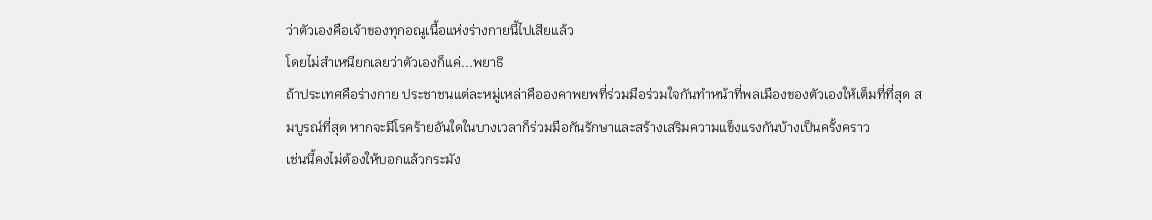ว่าตัวเองคือเจ้าของทุกอณูเนื้อแห่งร่างกายนี้ไปเสียแล้ว
โดยไม่สำเหนียกเลยว่าตัวเองก็แค่...พยาธิ
ถ้าประเทศคือร่างกาย ประชาชนแต่ละหมู่เหล่าคือองคาพยพที่ร่วมมือร่วมใจกันทำหน้าที่พลเมืองของตัวเองให้เต็มที่ที่สุด สมบูรณ์ที่สุด หากจะมีโรคร้ายอันใดในบางเวลาก็ร่วมมือกันรักษาและสร้างเสริมความแข็งแรงกันบ้างเป็นครั้งคราว
เช่นนี้คงไม่ต้องให้บอกแล้วกระมัง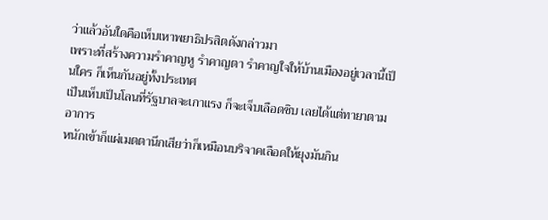ว่าแล้วอันใดคือเห็บเหาพยาธิปรสิตดังกล่าวมา
เพราะที่สร้างความรำคาญหู รำคาญตา รำคาญใจให้บ้านเมืองอยู่เวลานี้เป็นใคร ก็เห็นกันอยู่ทั้งประเทศ
เป็นเห็บเป็นโลนที่รัฐบาลจะเกาแรง ก็จะเจ็บเลือดซิบ เลยได้แต่ทายาตามอาการ
หนักเข้าก็แผ่เมตตานึกเสียว่าก็เหมือนบริจาคเลือดให้ยุงมันกิน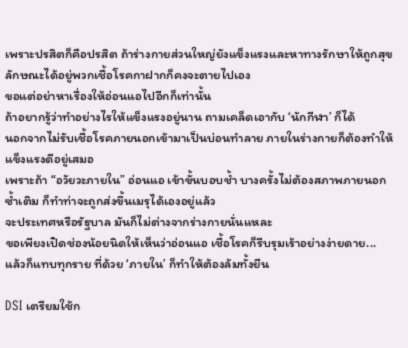เพราะปรสิตก็คือปรสิต ถ้าร่างกายส่วนใหญ่ยังแข็งแรงและหาทางรักษาให้ถูกสุขลักษณะได้อยู่พวกเชื้อโรคกาฝากก็คงจะตายไปเอง
ขอแต่อย่าหาเรื่องให้อ่อนแอไปอีกก็เท่านั้น
ถ้าอยากรู้ว่าทำอย่างไรให้แข็งแรงอยู่นาน ถามเคล็ดเอากับ ‘นักกีฬา’ ก็ได้
นอกจากไม่รับเชื้อโรคภายนอกเข้ามาเป็นบ่อนทำลาย ภายในร่างกายก็ต้องทำให้แข็งแรงดีอยู่เสมอ
เพราะถ้า “อวัยวะภายใน” อ่อนแอ เข้าขั้นบอบช้ำ บางครั้งไม่ต้องสภาพภายนอกซ้ำเติม ก็ทำท่าจะถูกส่งขึ้นเมรุได้เองอยู่แล้ว
จะประเทศหรือรัฐบาล มันก็ไม่ต่างจากร่างกายนั่นแหละ
ขอเพียงเปิดช่องน้อยนิดให้เห็นว่าอ่อนแอ เชื้อโรคก็รีบรุมเร้าอย่างง่ายดาย...
แล้วก็แทบทุกราย ที่ด้วย ‘ภายใน’ ก็ทำให้ต้องล้มทั้งยืน

DSI เตรียมใช้ก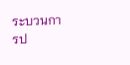ระบวนการป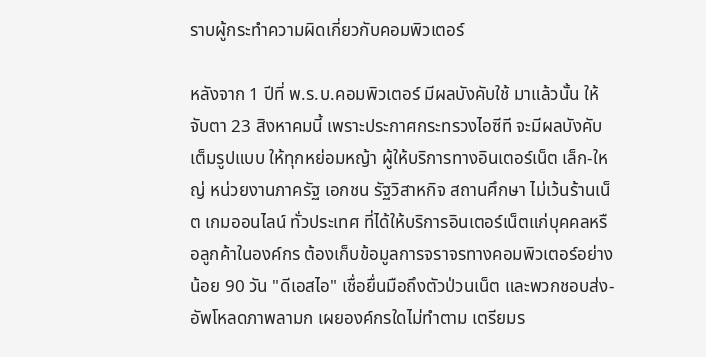ราบผู้กระทำความผิดเกี่ยวกับคอมพิวเตอร์

หลังจาก 1 ปีที่ พ.ร.บ.คอมพิวเตอร์ มีผลบังคับใช้ มาแล้วนั้น ให้จับตา 23 สิงหาคมนี้ เพราะประกาศกระทรวงไอซีที จะมีผลบังคับเต็มรูปแบบ ให้ทุกหย่อมหญ้า ผู้ให้บริการทางอินเตอร์เน็ต เล็ก-ใหญ่ หน่วยงานภาครัฐ เอกชน รัฐวิสาหกิจ สถานศึกษา ไม่เว้นร้านเน็ต เกมออนไลน์ ทั่วประเทศ ที่ได้ให้บริการอินเตอร์เน็ตแก่บุคคลหรือลูกค้าในองค์กร ต้องเก็บข้อมูลการจราจรทางคอมพิวเตอร์อย่างน้อย 90 วัน "ดีเอสไอ" เชื่อยื่นมือถึงตัวป่วนเน็ต และพวกชอบส่ง-อัพโหลดภาพลามก เผยองค์กรใดไม่ทำตาม เตรียมร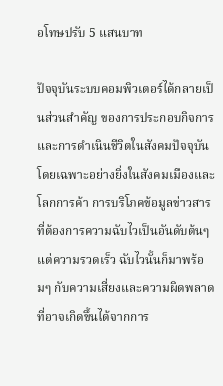อโทษปรับ 5 แสนบาท

ปัจจุบันระบบคอมพิวเตอร์ได้กลายเป็นส่วนสำคัญ ของการประกอบกิจการและการดำเนินชีวิตในสังคมปัจจุบัน โดยเฉพาะอย่างยิ่งในสังคมเมืองและโลกการค้า การบริโภคข้อมูลข่าวสาร ที่ต้องการความฉับไวเป็นอันดับต้นๆ แต่ความรวดเร็ว ฉับไวนั้นก็มาพร้อมๆ กับความเสี่ยงและความผิดพลาดที่อาจเกิดขึ้นได้จากการ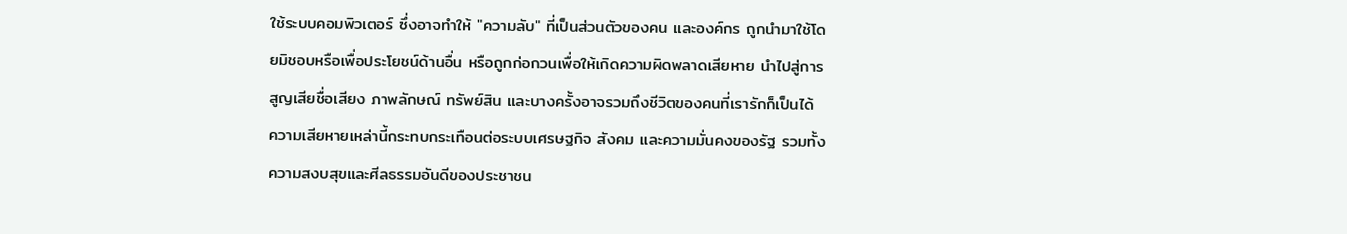ใช้ระบบคอมพิวเตอร์ ซึ่งอาจทำให้ "ความลับ" ที่เป็นส่วนตัวของคน และองค์กร ถูกนำมาใช้โดยมิชอบหรือเพื่อประโยชน์ด้านอื่น หรือถูกก่อกวนเพื่อให้เกิดความผิดพลาดเสียหาย นำไปสู่การสูญเสียชื่อเสียง ภาพลักษณ์ ทรัพย์สิน และบางครั้งอาจรวมถึงชีวิตของคนที่เรารักก็เป็นได้ ความเสียหายเหล่านี้กระทบกระเทือนต่อระบบเศรษฐกิจ สังคม และความมั่นคงของรัฐ รวมทั้งความสงบสุขและศีลธรรมอันดีของประชาชน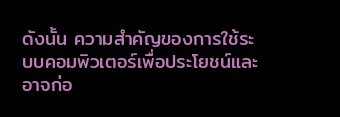ดังนั้น ความสำคัญของการใช้ระบบคอมพิวเตอร์เพื่อประโยชน์และอาจก่อ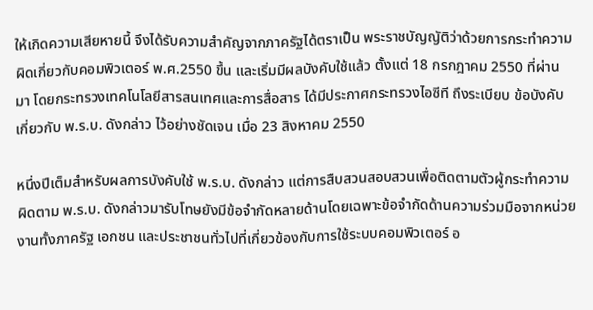ให้เกิดความเสียหายนี้ จึงได้รับความสำคัญจากภาครัฐได้ตราเป็น พระราชบัญญัติว่าด้วยการกระทำความผิดเกี่ยวกับคอมพิวเตอร์ พ.ศ.2550 ขึ้น และเริ่มมีผลบังคับใช้แล้ว ตั้งแต่ 18 กรกฎาคม 2550 ที่ผ่านมา โดยกระทรวงเทคโนโลยีสารสนเทศและการสื่อสาร ได้มีประกาศกระทรวงไอซีที ถึงระเบียบ ข้อบังคับเกี่ยวกับ พ.ร.บ. ดังกล่าว ไว้อย่างชัดเจน เมื่อ 23 สิงหาคม 2550

หนึ่งปีเต็มสำหรับผลการบังคับใช้ พ.ร.บ. ดังกล่าว แต่การสืบสวนสอบสวนเพื่อติดตามตัวผู้กระทำความผิดตาม พ.ร.บ. ดังกล่าวมารับโทษยังมีข้อจำกัดหลายด้านโดยเฉพาะข้อจำกัดด้านความร่วมมือจากหน่วยงานทั้งภาครัฐ เอกชน และประชาชนทั่วไปที่เกี่ยวข้องกับการใช้ระบบคอมพิวเตอร์ อ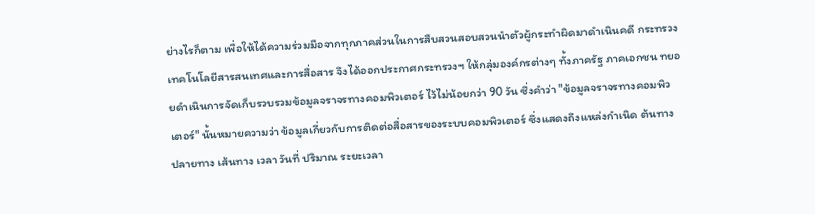ย่างไรก็ตาม เพื่อให้ได้ความร่วมมือจากทุกภาคส่วนในการสืบสวนสอบสวนนำตัวผู้กระทำผิดมาดำเนินคดี กระทรวงเทคโนโลยีสารสนเทศและการสื่อสาร จึงได้ออกประกาศกระทรวงฯ ให้กลุ่มองค์กรต่างๆ ทั้งภาครัฐ ภาคเอกชน ทยอยดำเนินการจัดเก็บรวบรวมข้อมูลจราจรทางคอมพิวเตอร์ ไว้ไม่น้อยกว่า 90 วัน ซึ่งคำว่า "ข้อมูลจราจรทางคอมพิวเตอร์" นั้นหมายความว่า ข้อมูลเกี่ยวกับการติดต่อสื่อสารของระบบคอมพิวเตอร์ ซึ่งแสดงถึงแหล่งกำเนิด ต้นทาง ปลายทาง เส้นทาง เวลา วันที่ ปริมาณ ระยะเวลา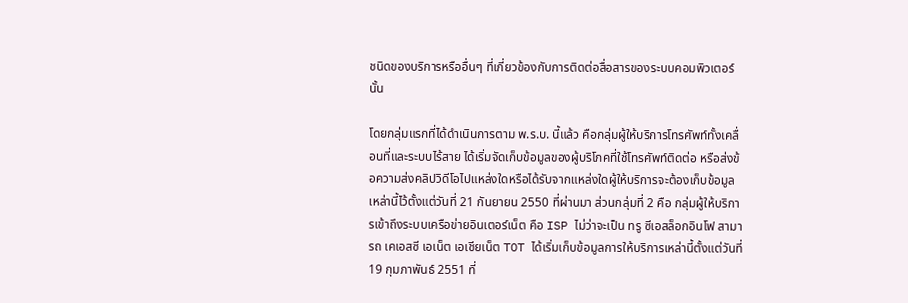ชนิดของบริการหรืออื่นๆ ที่เกี่ยวข้องกับการติดต่อสื่อสารของระบบคอมพิวเตอร์นั้น

โดยกลุ่มแรกที่ได้ดำเนินการตาม พ.ร.บ. นี้แล้ว คือกลุ่มผู้ให้บริการโทรศัพท์ทั้งเคลื่อนที่และระบบไร้สาย ได้เริ่มจัดเก็บข้อมูลของผู้บริโภคที่ใช้โทรศัพท์ติดต่อ หรือส่งข้อความส่งคลิปวิดีโอไปแหล่งใดหรือได้รับจากแหล่งใดผู้ให้บริการจะต้องเก็บข้อมูลเหล่านี้ไว้ตั้งแต่วันที่ 21 กันยายน 2550 ที่ผ่านมา ส่วนกลุ่มที่ 2 คือ กลุ่มผู้ให้บริการเข้าถึงระบบเครือข่ายอินเตอร์เน็ต คือ ISP ไม่ว่าจะเป็น ทรู ซีเอสล็อกอินโฟ สามารถ เคเอสซี เอเน็ต เอเชียเน็ต TOT ได้เริ่มเก็บข้อมูลการให้บริการเหล่านี้ตั้งแต่วันที่ 19 กุมภาพันธ์ 2551 ที่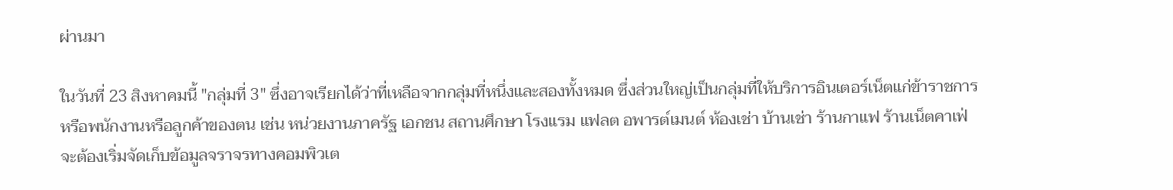ผ่านมา

ในวันที่ 23 สิงหาคมนี้ "กลุ่มที่ 3" ซึ่งอาจเรียกได้ว่าที่เหลือจากกลุ่มที่หนึ่งและสองทั้งหมด ซึ่งส่วนใหญ่เป็นกลุ่มที่ให้บริการอินเตอร์เน็ตแก่ข้าราชการหรือพนักงานหรือลูกค้าของตน เช่น หน่วยงานภาครัฐ เอกชน สถานศึกษา โรงแรม แฟลต อพารต์เมนต์ ห้องเช่า บ้านเช่า ร้านกาแฟ ร้านเน็ตคาเฟ่ จะต้องเริ่มจัดเก็บข้อมูลจราจรทางคอมพิวเต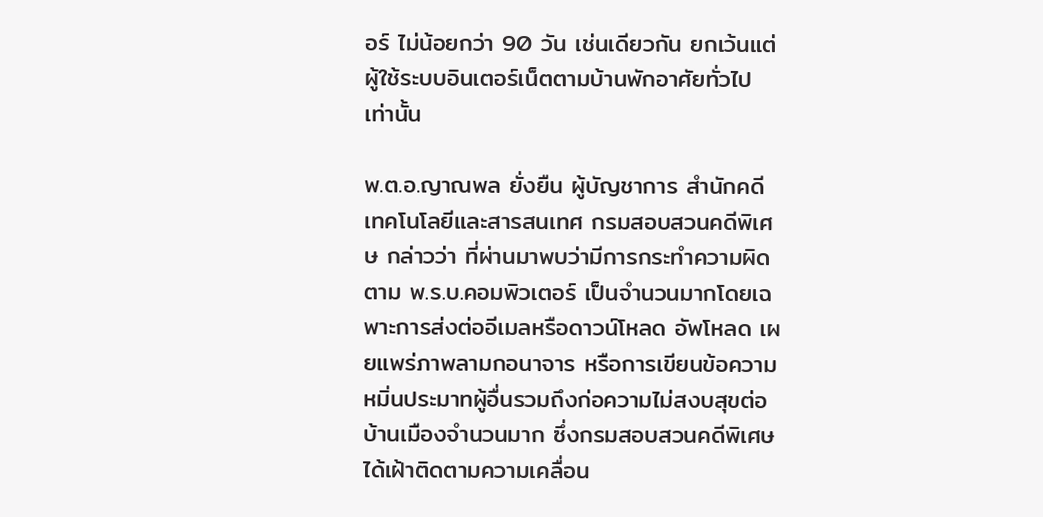อร์ ไม่น้อยกว่า 90 วัน เช่นเดียวกัน ยกเว้นแต่ผู้ใช้ระบบอินเตอร์เน็ตตามบ้านพักอาศัยทั่วไป เท่านั้น

พ.ต.อ.ญาณพล ยั่งยืน ผู้บัญชาการ สำนักคดีเทคโนโลยีและสารสนเทศ กรมสอบสวนคดีพิเศษ กล่าวว่า ที่ผ่านมาพบว่ามีการกระทำความผิดตาม พ.ร.บ.คอมพิวเตอร์ เป็นจำนวนมากโดยเฉพาะการส่งต่ออีเมลหรือดาวน์โหลด อัพโหลด เผยแพร่ภาพลามกอนาจาร หรือการเขียนข้อความหมิ่นประมาทผู้อื่นรวมถึงก่อความไม่สงบสุขต่อบ้านเมืองจำนวนมาก ซึ่งกรมสอบสวนคดีพิเศษได้เฝ้าติดตามความเคลื่อน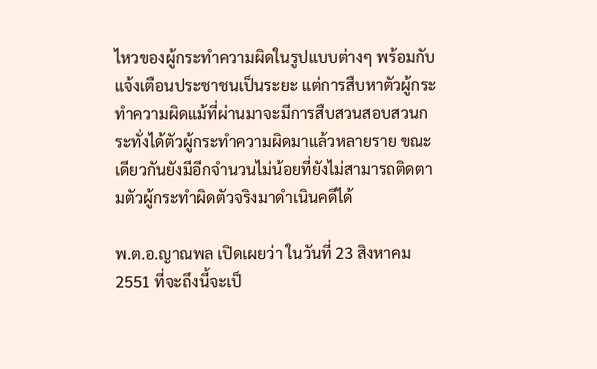ไหวของผู้กระทำความผิดในรูปแบบต่างๆ พร้อมกับแจ้งเตือนประชาชนเป็นระยะ แต่การสืบหาตัวผู้กระทำความผิดแม้ที่ผ่านมาจะมีการสืบสวนสอบสวนกระทั่งได้ตัวผู้กระทำความผิดมาแล้วหลายราย ขณะเดียวกันยังมีอีกจำนวนไม่น้อยที่ยังไม่สามารถติดตามตัวผู้กระทำผิดตัวจริงมาดำเนินคดีได้

พ.ต.อ.ญาณพล เปิดเผยว่า ในวันที่ 23 สิงหาคม 2551 ที่จะถึงนี้จะเป็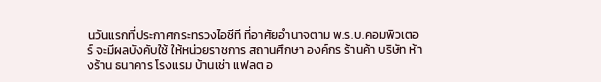นวันแรกที่ประกาศกระทรวงไอซีที ที่อาศัยอำนาจตาม พ.ร.บ.คอมพิวเตอร์ จะมีผลบังคับใช้ ให้หน่วยราชการ สถานศึกษา องค์กร ร้านค้า บริษัท ห้างร้าน ธนาคาร โรงแรม บ้านเช่า แฟลต อ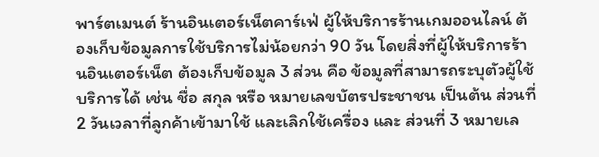พาร์ตเมนต์ ร้านอินเตอร์เน็ตคาร์เฟ่ ผู้ให้บริการร้านเกมออนไลน์ ต้องเก็บข้อมูลการใช้บริการไม่น้อยกว่า 90 วัน โดยสิ่งที่ผู้ให้บริการร้านอินเตอร์เน็ต ต้องเก็บข้อมูล 3 ส่วน คือ ข้อมูลที่สามารถระบุตัวผู้ใช้บริการได้ เช่น ชื่อ สกุล หรือ หมายเลขบัตรประชาชน เป็นต้น ส่วนที่ 2 วันเวลาที่ลูกค้าเข้ามาใช้ และเลิกใช้เครื่อง และ ส่วนที่ 3 หมายเล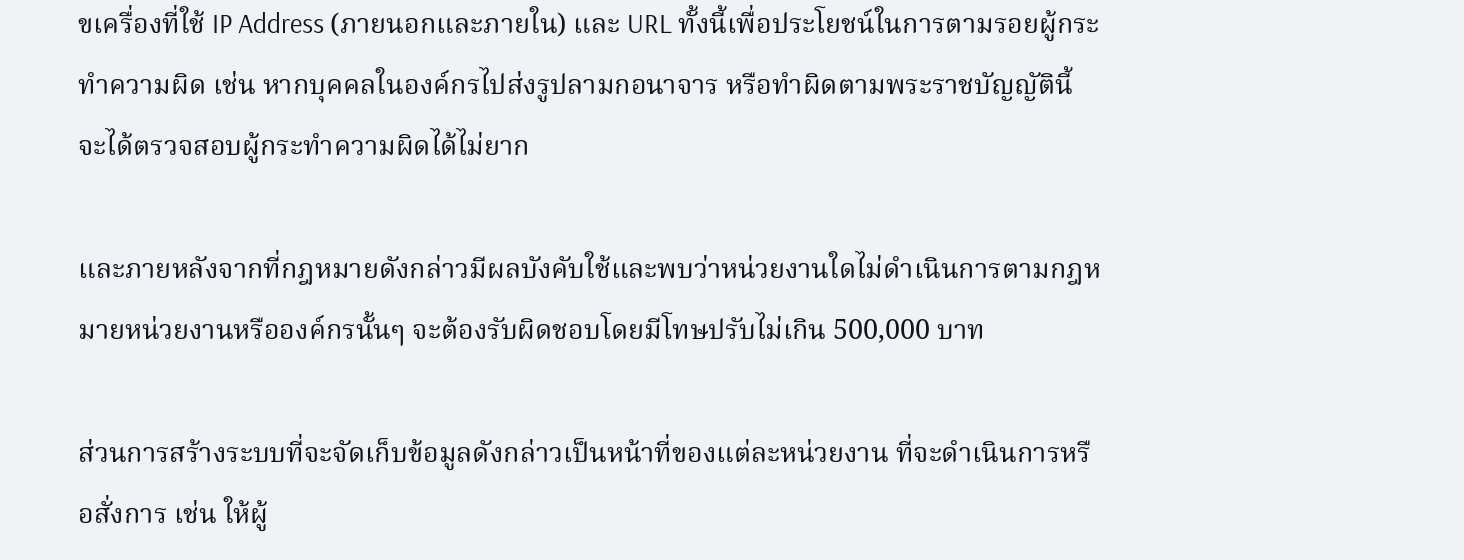ขเครื่องที่ใช้ IP Address (ภายนอกและภายใน) และ URL ทั้งนี้เพื่อประโยชน์ในการตามรอยผู้กระทำความผิด เช่น หากบุคคลในองค์กรไปส่งรูปลามกอนาจาร หรือทำผิดตามพระราชบัญญัตินี้ จะได้ตรวจสอบผู้กระทำความผิดได้ไม่ยาก

และภายหลังจากที่กฎหมายดังกล่าวมีผลบังคับใช้และพบว่าหน่วยงานใดไม่ดำเนินการตามกฎหมายหน่วยงานหรือองค์กรนั้นๆ จะต้องรับผิดชอบโดยมีโทษปรับไม่เกิน 500,000 บาท

ส่วนการสร้างระบบที่จะจัดเก็บข้อมูลดังกล่าวเป็นหน้าที่ของแต่ละหน่วยงาน ที่จะดำเนินการหรือสั่งการ เช่น ให้ผู้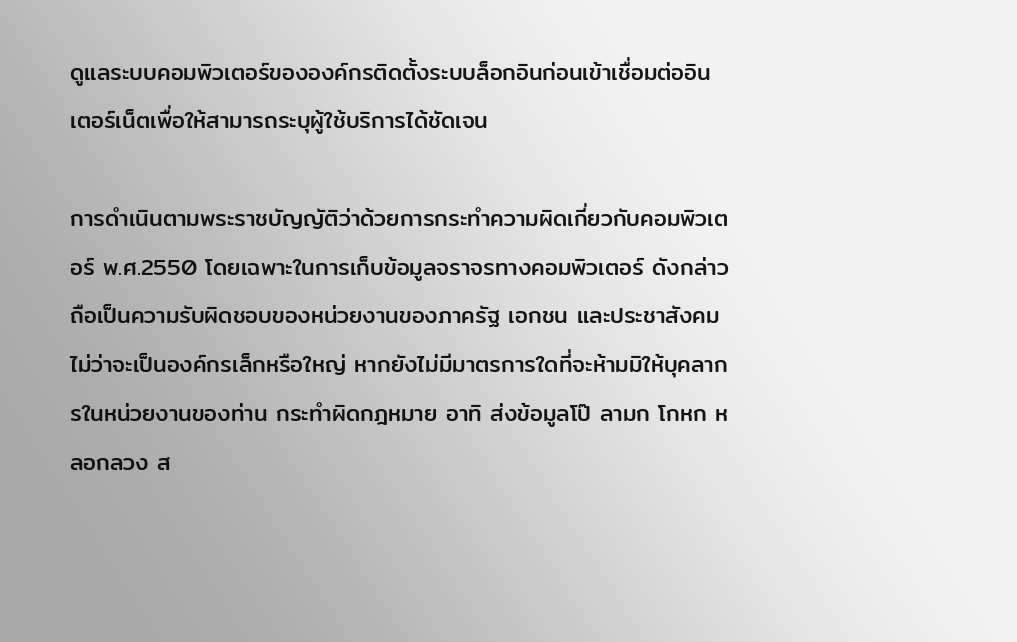ดูแลระบบคอมพิวเตอร์ขององค์กรติดตั้งระบบล็อกอินก่อนเข้าเชื่อมต่ออินเตอร์เน็ตเพื่อให้สามารถระบุผู้ใช้บริการได้ชัดเจน

การดำเนินตามพระราชบัญญัติว่าด้วยการกระทำความผิดเกี่ยวกับคอมพิวเตอร์ พ.ศ.2550 โดยเฉพาะในการเก็บข้อมูลจราจรทางคอมพิวเตอร์ ดังกล่าวถือเป็นความรับผิดชอบของหน่วยงานของภาครัฐ เอกชน และประชาสังคม ไม่ว่าจะเป็นองค์กรเล็กหรือใหญ่ หากยังไม่มีมาตรการใดที่จะห้ามมิให้บุคลากรในหน่วยงานของท่าน กระทำผิดกฎหมาย อาทิ ส่งข้อมูลโป๊ ลามก โกหก หลอกลวง ส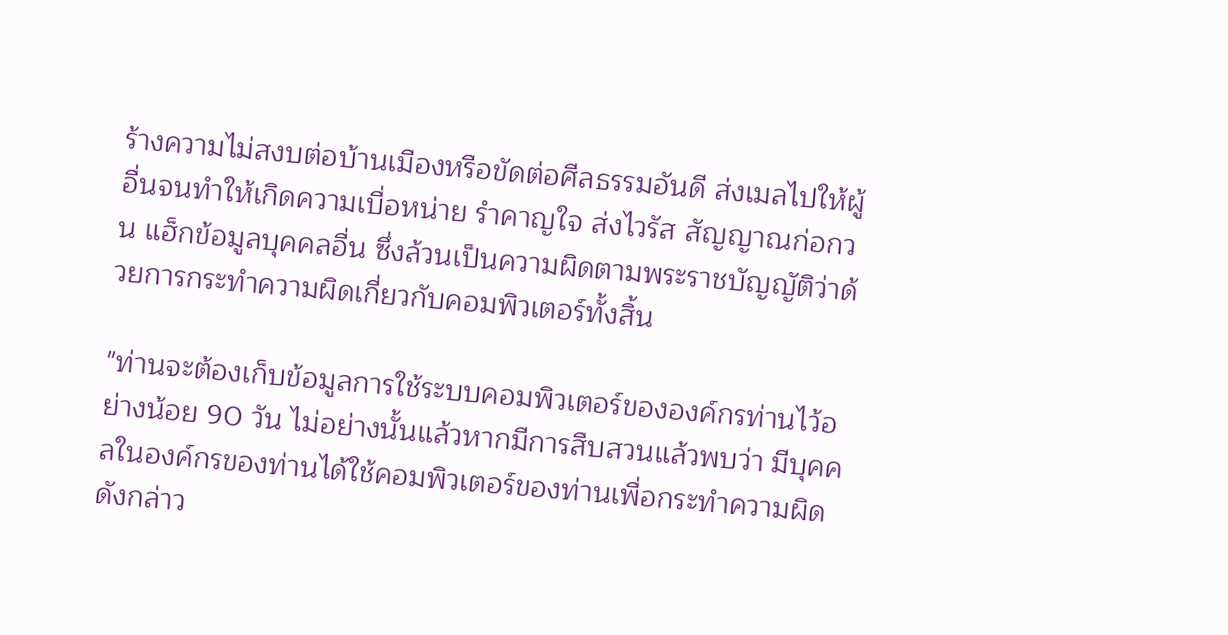ร้างความไม่สงบต่อบ้านเมืองหรือขัดต่อศีลธรรมอันดี ส่งเมลไปให้ผู้อื่นจนทำให้เกิดความเบื่อหน่าย รำคาญใจ ส่งไวรัส สัญญาณก่อกวน แฮ็กข้อมูลบุคคลอื่น ซึ่งล้วนเป็นความผิดตามพระราชบัญญัติว่าด้วยการกระทำความผิดเกี่ยวกับคอมพิวเตอร์ทั้งสิ้น

"ท่านจะต้องเก็บข้อมูลการใช้ระบบคอมพิวเตอร์ขององค์กรท่านไว้อย่างน้อย 90 วัน ไม่อย่างนั้นแล้วหากมีการสืบสวนแล้วพบว่า มีบุคคลในองค์กรของท่านได้ใช้คอมพิวเตอร์ของท่านเพื่อกระทำความผิดดังกล่าว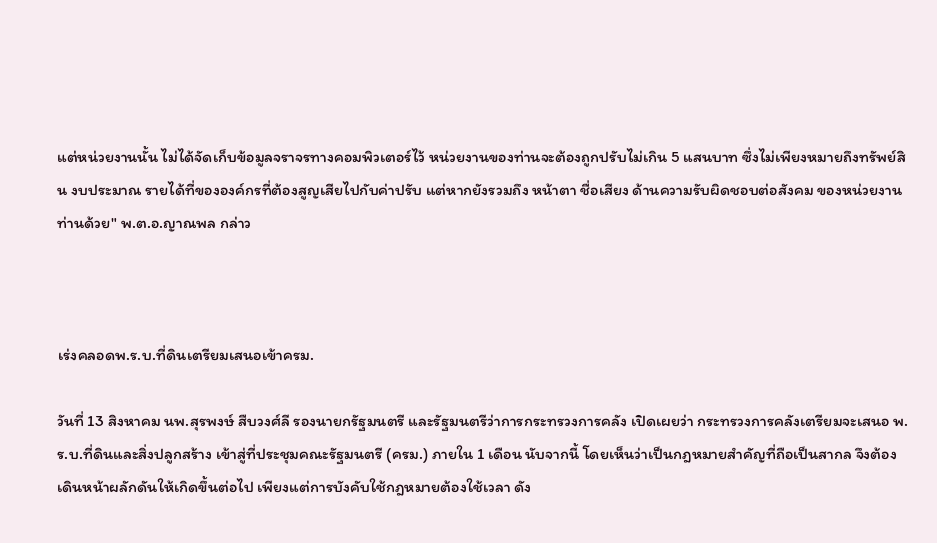แต่หน่วยงานนั้น ไม่ได้จัดเก็บข้อมูลจราจรทางคอมพิวเตอร์ไว้ หน่วยงานของท่านจะต้องถูกปรับไม่เกิน 5 แสนบาท ซึ่งไม่เพียงหมายถึงทรัพย์สิน งบประมาณ รายได้ที่ขององค์กรที่ต้องสูญเสียไปกับค่าปรับ แต่หากยังรวมถึง หน้าตา ชื่อเสียง ด้านความรับผิดชอบต่อสังคม ของหน่วยงานท่านด้วย" พ.ต.อ.ญาณพล กล่าว



เร่งคลอดพ.ร.บ.ที่ดินเตรียมเสนอเข้าครม.

วันที่ 13 สิงหาคม นพ.สุรพงษ์ สืบวงศ์ลี รองนายกรัฐมนตรี และรัฐมนตรีว่าการกระทรวงการคลัง เปิดเผยว่า กระทรวงการคลังเตรียมจะเสนอ พ.ร.บ.ที่ดินและสิ่งปลูกสร้าง เข้าสู่ที่ประชุมคณะรัฐมนตรี (ครม.) ภายใน 1 เดือน นับจากนี้ โดยเห็นว่าเป็นกฎหมายสำคัญที่ถือเป็นสากล จึงต้องเดินหน้าผลักดันให้เกิดขึ้นต่อไป เพียงแต่การบังคับใช้กฎหมายต้องใช้เวลา ดัง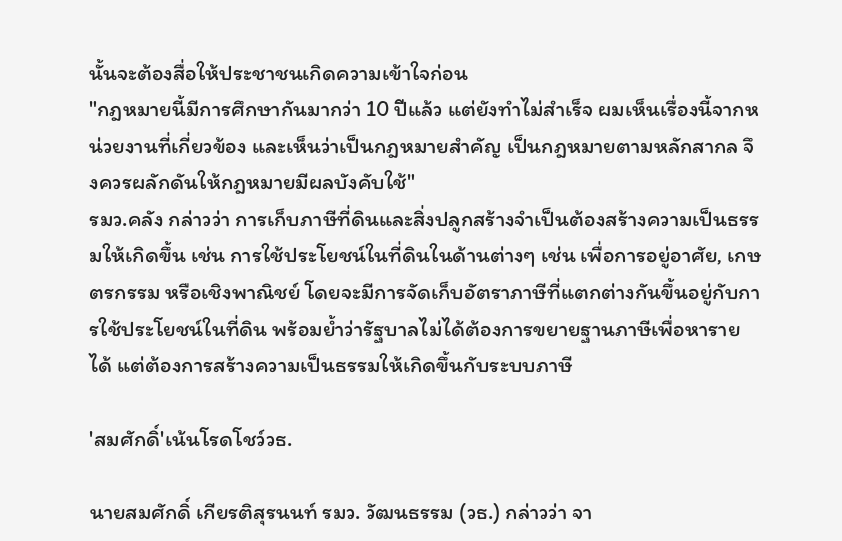นั้นจะต้องสื่อให้ประชาชนเกิดความเข้าใจก่อน
"กฎหมายนี้มีการศึกษากันมากว่า 10 ปีแล้ว แต่ยังทำไม่สำเร็จ ผมเห็นเรื่องนี้จากหน่วยงานที่เกี่ยวข้อง และเห็นว่าเป็นกฎหมายสำคัญ เป็นกฎหมายตามหลักสากล จึงควรผลักดันให้กฎหมายมีผลบังคับใช้"
รมว.คลัง กล่าวว่า การเก็บภาษีที่ดินและสิ่งปลูกสร้างจำเป็นต้องสร้างความเป็นธรรมให้เกิดขึ้น เช่น การใช้ประโยชน์ในที่ดินในด้านต่างๆ เช่น เพื่อการอยู่อาศัย, เกษตรกรรม หรือเชิงพาณิชย์ โดยจะมีการจัดเก็บอัตราภาษีที่แตกต่างกันขึ้นอยู่กับการใช้ประโยชน์ในที่ดิน พร้อมย้ำว่ารัฐบาลไม่ได้ต้องการขยายฐานภาษีเพื่อหารายได้ แต่ต้องการสร้างความเป็นธรรมให้เกิดขึ้นกับระบบภาษี

'สมศักดิ์'เน้นโรดโชว์วธ.

นายสมศักดิ์ เกียรติสุรนนท์ รมว. วัฒนธรรม (วธ.) กล่าวว่า จา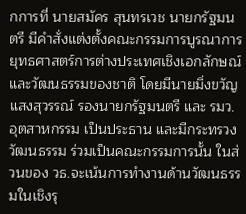กการที่ นายสมัคร สุนทรเวช นายกรัฐมนตรี มีคำสั่งแต่งตั้งคณะกรรมการบูรณาการยุทธศาสตร์การต่างประเทศเชิงเอกลักษณ์และวัฒนธรรมของชาติ โดยมีนายมิ่งขวัญ แสงสุวรรณ์ รองนายกรัฐมนตรี และ รมว.อุตสาหกรรม เป็นประธาน และมีกระทรวงวัฒนธรรม ร่วมเป็นคณะกรรมการนั้น ในส่วนของ วธ.จะเน้นการทำงานด้านวัฒนธรรมในเชิงรุ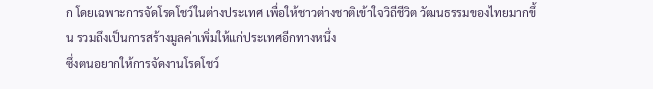ก โดยเฉพาะการจัดโรดโชว์ในต่างประเทศ เพื่อให้ชาวต่างชาติเข้าใจวิถีชีวิต วัฒนธรรมของไทยมากขึ้น รวมถึงเป็นการสร้างมูลค่าเพิ่มให้แก่ประเทศอีกทางหนึ่ง
ซึ่งตนอยากให้การจัดงานโรดโชว์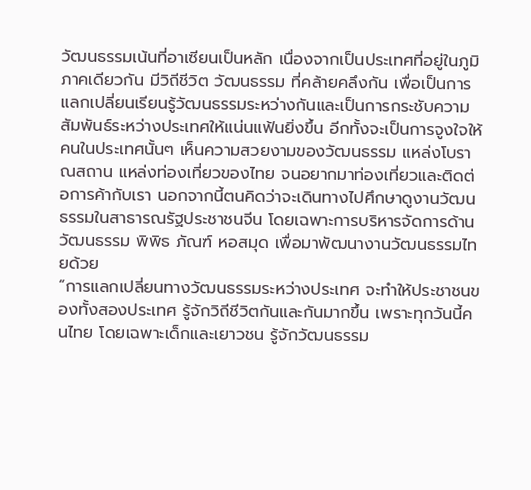วัฒนธรรมเน้นที่อาเซียนเป็นหลัก เนื่องจากเป็นประเทศที่อยู่ในภูมิภาคเดียวกัน มีวิถีชีวิต วัฒนธรรม ที่คล้ายคลึงกัน เพื่อเป็นการแลกเปลี่ยนเรียนรู้วัฒนธรรมระหว่างกันและเป็นการกระชับความสัมพันธ์ระหว่างประเทศให้แน่นแฟ้นยิ่งขึ้น อีกทั้งจะเป็นการจูงใจให้คนในประเทศนั้นๆ เห็นความสวยงามของวัฒนธรรม แหล่งโบราณสถาน แหล่งท่องเที่ยวของไทย จนอยากมาท่องเที่ยวและติดต่อการค้ากับเรา นอกจากนี้ตนคิดว่าจะเดินทางไปศึกษาดูงานวัฒนธรรมในสาธารณรัฐประชาชนจีน โดยเฉพาะการบริหารจัดการด้านวัฒนธรรม พิพิธ ภัณฑ์ หอสมุด เพื่อมาพัฒนางานวัฒนธรรมไทยด้วย
“การแลกเปลี่ยนทางวัฒนธรรมระหว่างประเทศ จะทำให้ประชาชนของทั้งสองประเทศ รู้จักวิถีชีวิตกันและกันมากขึ้น เพราะทุกวันนี้คนไทย โดยเฉพาะเด็กและเยาวชน รู้จักวัฒนธรรม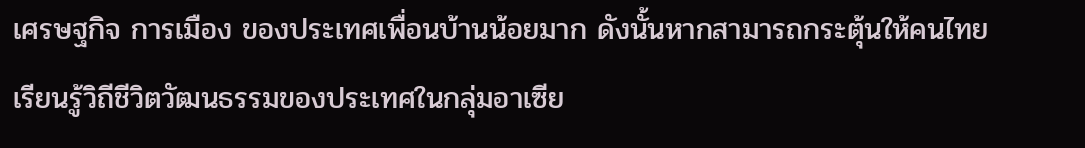เศรษฐกิจ การเมือง ของประเทศเพื่อนบ้านน้อยมาก ดังนั้นหากสามารถกระตุ้นให้คนไทยเรียนรู้วิถีชีวิตวัฒนธรรมของประเทศในกลุ่มอาเซีย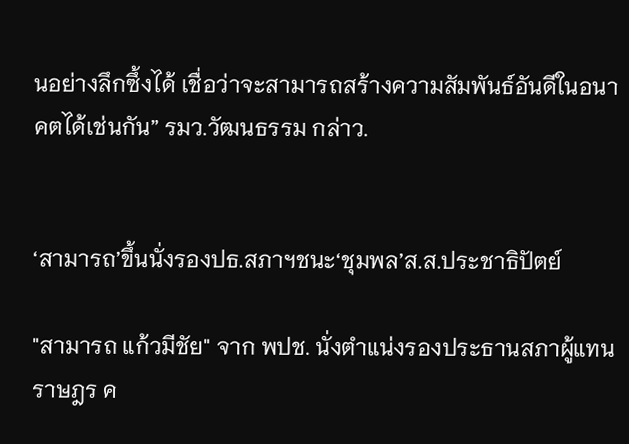นอย่างลึกซึ้งได้ เชื่อว่าจะสามารถสร้างความสัมพันธ์อันดีในอนาคตได้เช่นกัน” รมว.วัฒนธรรม กล่าว.


‘สามารถ’ขึ้นนั่งรองปธ.สภาฯชนะ‘ชุมพล’ส.ส.ประชาธิปัตย์

"สามารถ แก้วมีชัย" จาก พปช. นั่งตำแน่งรองประธานสภาผู้แทนราษฎร ค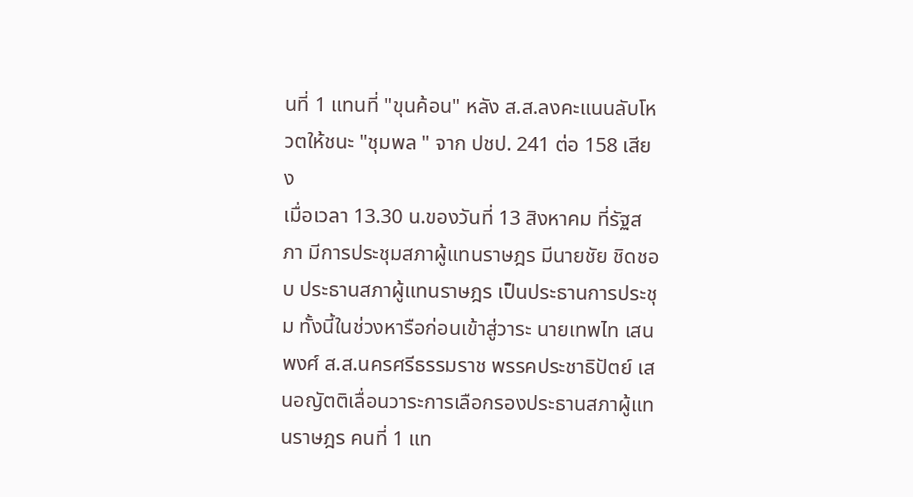นที่ 1 แทนที่ "ขุนค้อน" หลัง ส.ส.ลงคะแนนลับโหวตให้ชนะ "ชุมพล " จาก ปชป. 241 ต่อ 158 เสียง
เมื่อเวลา 13.30 น.ของวันที่ 13 สิงหาคม ที่รัฐสภา มีการประชุมสภาผู้แทนราษฎร มีนายชัย ชิดชอบ ประธานสภาผู้แทนราษฎร เป็นประธานการประชุม ทั้งนี้ในช่วงหารือก่อนเข้าสู่วาระ นายเทพไท เสนพงศ์ ส.ส.นครศรีธรรมราช พรรคประชาธิปัตย์ เสนอญัตติเลื่อนวาระการเลือกรองประธานสภาผู้แทนราษฎร คนที่ 1 แท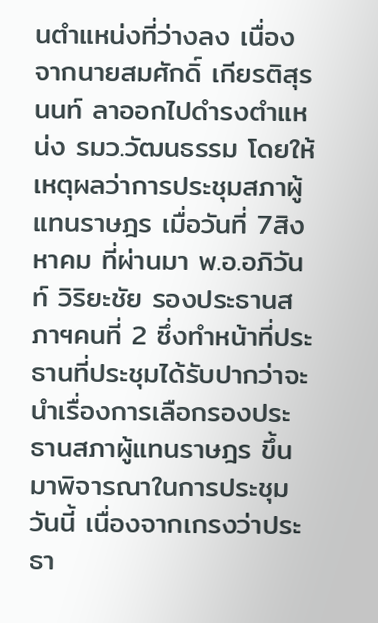นตำแหน่งที่ว่างลง เนื่องจากนายสมศักดิ์ เกียรติสุรนนท์ ลาออกไปดำรงตำแหน่ง รมว.วัฒนธรรม โดยให้เหตุผลว่าการประชุมสภาผู้แทนราษฎร เมื่อวันที่ 7สิงหาคม ที่ผ่านมา พ.อ.อภิวันท์ วิริยะชัย รองประธานสภาฯคนที่ 2 ซึ่งทำหน้าที่ประธานที่ประชุมได้รับปากว่าจะนำเรื่องการเลือกรองประธานสภาผู้แทนราษฎร ขึ้นมาพิจารณาในการประชุมวันนี้ เนื่องจากเกรงว่าประธา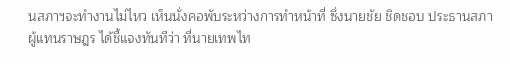นสภาฯจะทำงานไม่ไหว เห็นนั่งคอพับระหว่างการทำหน้าที่ ซึ่งนายชัย ชิดชอบ ประธานสภาผู้แทนราษฎร ได้ชี้แจงทันทีว่า ที่นายเทพไท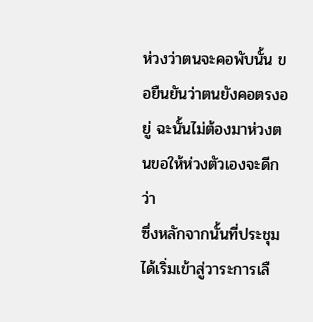ห่วงว่าตนจะคอพับนั้น ขอยืนยันว่าตนยังคอตรงอยู่ ฉะนั้นไม่ต้องมาห่วงตนขอให้ห่วงตัวเองจะดีกว่า
ซึ่งหลักจากนั้นที่ประชุมได้เริ่มเข้าสู่วาระการเลื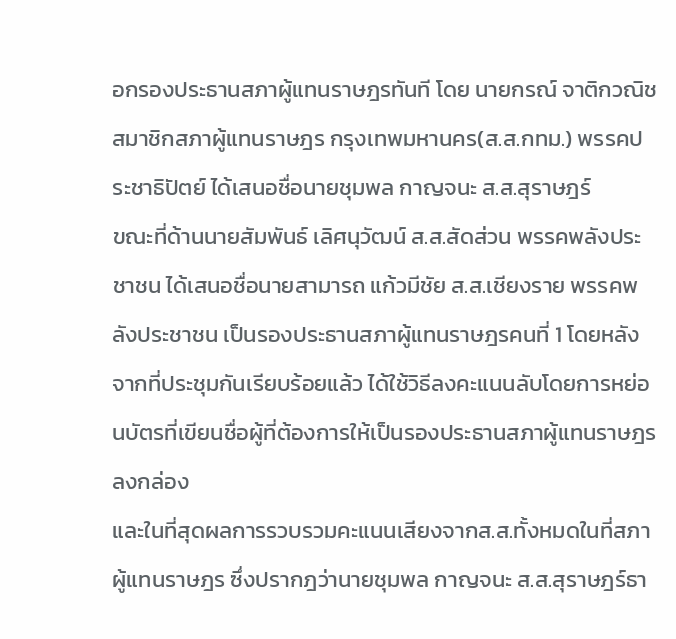อกรองประธานสภาผู้แทนราษฎรทันที โดย นายกรณ์ จาติกวณิช สมาชิกสภาผู้แทนราษฎร กรุงเทพมหานคร(ส.ส.กทม.) พรรคประชาธิปัตย์ ได้เสนอชื่อนายชุมพล กาญจนะ ส.ส.สุราษฎร์
ขณะที่ด้านนายสัมพันธ์ เลิศนุวัฒน์ ส.ส.สัดส่วน พรรคพลังประชาชน ได้เสนอชื่อนายสามารถ แก้วมีชัย ส.ส.เชียงราย พรรคพลังประชาชน เป็นรองประธานสภาผู้แทนราษฎรคนที่ 1 โดยหลังจากที่ประชุมกันเรียบร้อยแล้ว ได้ใช้วิธีลงคะแนนลับโดยการหย่อนบัตรที่เขียนชื่อผู้ที่ต้องการให้เป็นรองประธานสภาผู้แทนราษฎรลงกล่อง
และในที่สุดผลการรวบรวมคะแนนเสียงจากส.ส.ทั้งหมดในที่สภาผู้แทนราษฎร ซึ่งปรากฎว่านายชุมพล กาญจนะ ส.ส.สุราษฎร์ธา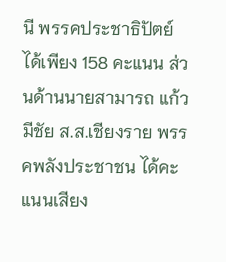นี พรรคประชาธิปัตย์ ได้เพียง 158 คะแนน ส่วนด้านนายสามารถ แก้วมีชัย ส.ส.เชียงราย พรรคพลังประชาชน ได้คะแนนเสียง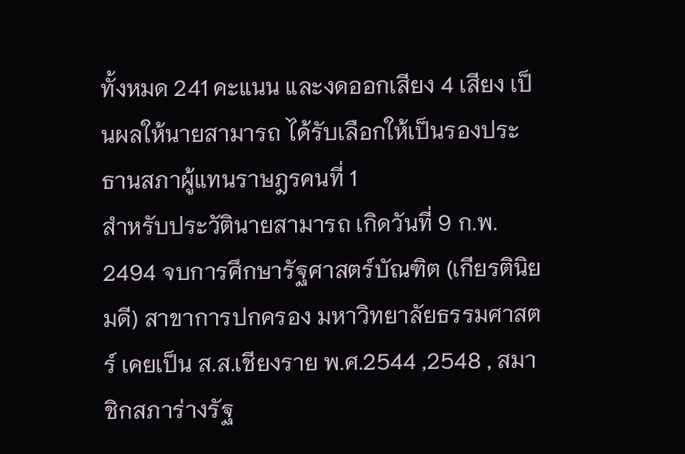ทั้งหมด 241 คะแนน และงดออกเสียง 4 เสียง เป็นผลให้นายสามารถ ได้รับเลือกให้เป็นรองประธานสภาผู้แทนราษฎรคนที่ 1
สำหรับประวัตินายสามารถ เกิดวันที่ 9 ก.พ. 2494 จบการศึกษารัฐศาสตร์บัณฑิต (เกียรตินิยมดี) สาขาการปกครอง มหาวิทยาลัยธรรมศาสตร์ เคยเป็น ส.ส.เชียงราย พ.ศ.2544 ,2548 , สมาชิกสภาร่างรัฐ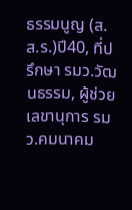ธรรมนูญ (ส.ส.ร.)ปี40, ที่ปรึกษา รมว.วัฒนธรรม, ผู้ช่วยเลขานุการ รมว.คมนาคม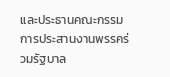และประธานคณะกรรมการประสานงานพรรคร่วมรัฐบาล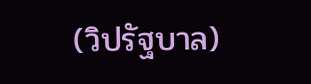(วิปรัฐบาล)